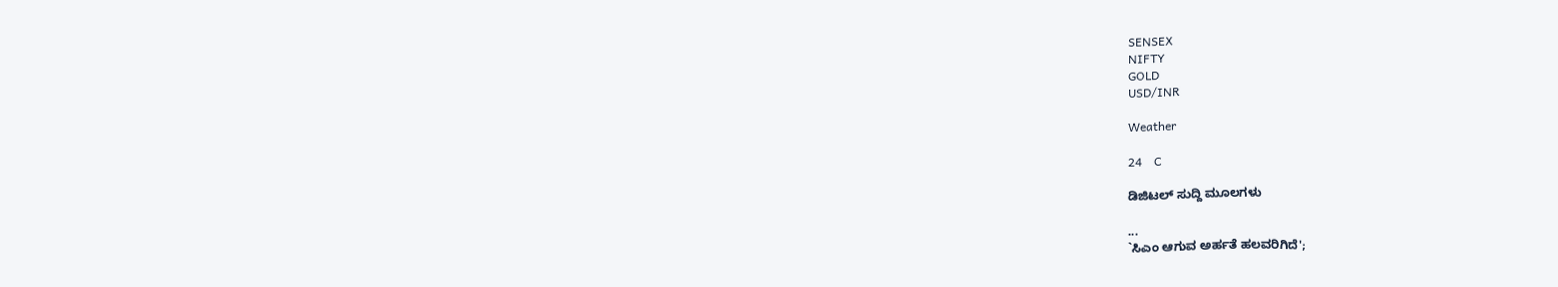SENSEX
NIFTY
GOLD
USD/INR

Weather

24    C

ಡಿಜಿಟಲ್ ಸುದ್ದಿ ಮೂಲಗಳು

...
`ಸಿಎಂ ಆಗುವ ಅರ್ಹತೆ ಹಲವರಿಗಿದೆ';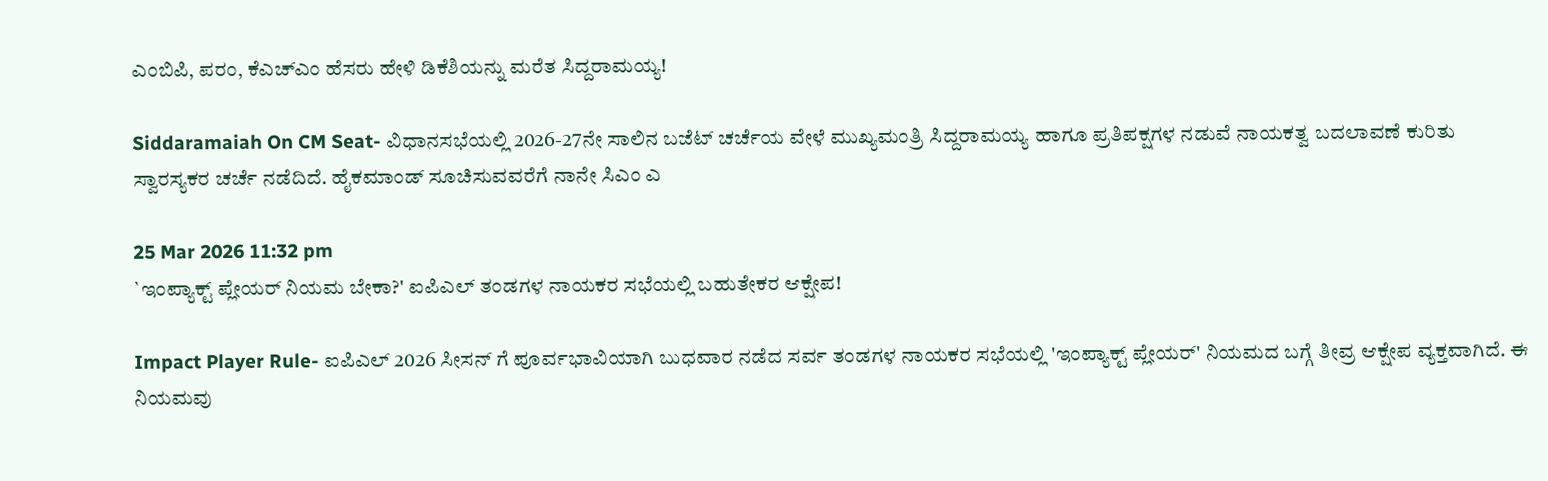ಎಂಬಿಪಿ, ಪರಂ, ಕೆಎಚ್ಎಂ ಹೆಸರು ಹೇಳಿ ಡಿಕೆಶಿಯನ್ನು ಮರೆತ ಸಿದ್ದರಾಮಯ್ಯ!

Siddaramaiah On CM Seat- ವಿಧಾನಸಭೆಯಲ್ಲಿ 2026-27ನೇ ಸಾಲಿನ ಬಜೆಟ್ ಚರ್ಚೆಯ ವೇಳೆ ಮುಖ್ಯಮಂತ್ರಿ ಸಿದ್ದರಾಮಯ್ಯ ಹಾಗೂ ಪ್ರತಿಪಕ್ಷಗಳ ನಡುವೆ ನಾಯಕತ್ವ ಬದಲಾವಣೆ ಕುರಿತು ಸ್ವಾರಸ್ಯಕರ ಚರ್ಚೆ ನಡೆದಿದೆ. ಹೈಕಮಾಂಡ್ ಸೂಚಿಸುವವರೆಗೆ ನಾನೇ ಸಿಎಂ ಎ

25 Mar 2026 11:32 pm
`ಇಂಪ್ಯಾಕ್ಟ್ ಪ್ಲೇಯರ್‌ ನಿಯಮ ಬೇಕಾ?' ಐಪಿಎಲ್ ತಂಡಗಳ ನಾಯಕರ ಸಭೆಯಲ್ಲಿ ಬಹುತೇಕರ ಆಕ್ಷೇಪ!

Impact Player Rule- ಐಪಿಎಲ್ 2026 ಸೀಸನ್ ಗೆ ಪೂರ್ವಭಾವಿಯಾಗಿ ಬುಧವಾರ ನಡೆದ ಸರ್ವ ತಂಡಗಳ ನಾಯಕರ ಸಭೆಯಲ್ಲಿ 'ಇಂಪ್ಯಾಕ್ಟ್ ಪ್ಲೇಯರ್' ನಿಯಮದ ಬಗ್ಗೆ ತೀವ್ರ ಆಕ್ಷೇಪ ವ್ಯಕ್ತವಾಗಿದೆ. ಈ ನಿಯಮವು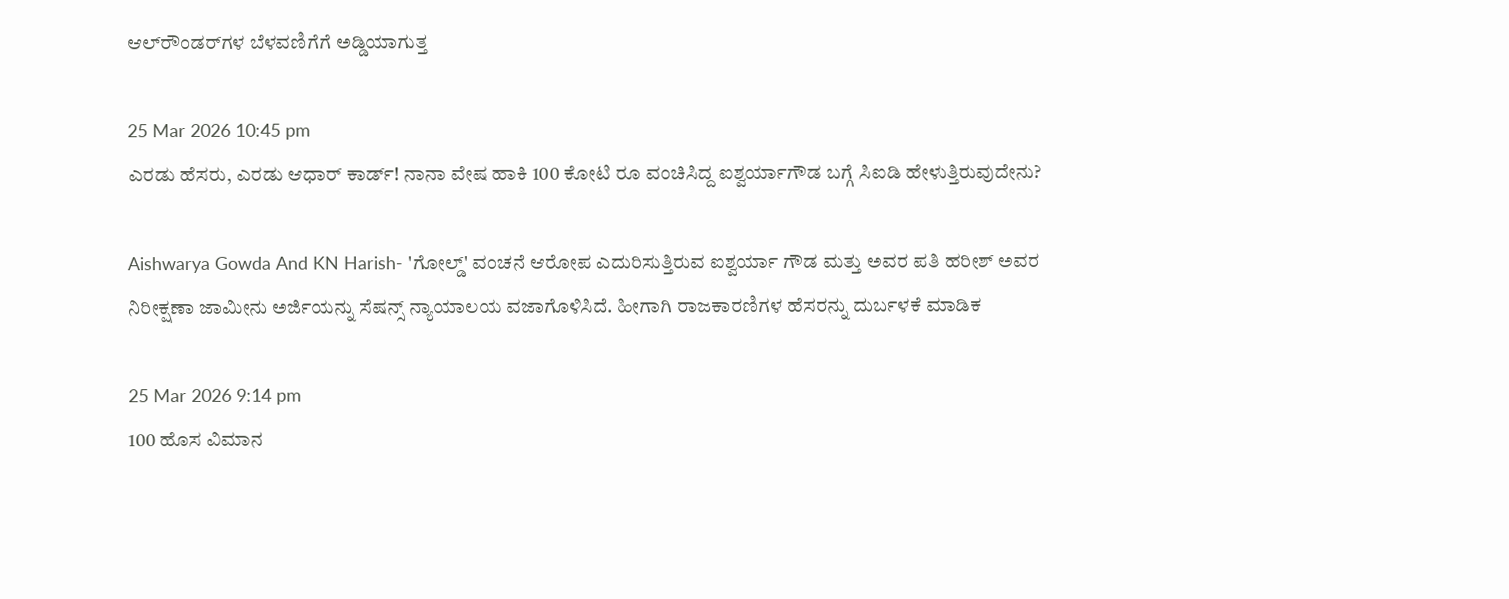ಆಲ್‌ರೌಂಡರ್‌ಗಳ ಬೆಳವಣಿಗೆಗೆ ಅಡ್ಡಿಯಾಗುತ್ತ

25 Mar 2026 10:45 pm
ಎರಡು ಹೆಸರು, ಎರಡು ಆಧಾರ್ ಕಾರ್ಡ್! ನಾನಾ ವೇಷ ಹಾಕಿ 100 ಕೋಟಿ ರೂ ವಂಚಿಸಿದ್ದ ಐಶ್ವರ್ಯಾಗೌಡ ಬಗ್ಗೆ ಸಿಐಡಿ ಹೇಳುತ್ತಿರುವುದೇನು?

Aishwarya Gowda And KN Harish- 'ಗೋಲ್ಡ್‌' ವಂಚನೆ ಆರೋಪ ಎದುರಿಸುತ್ತಿರುವ ಐಶ್ವರ್ಯಾ ಗೌಡ ಮತ್ತು ಅವರ ಪತಿ ಹರೀಶ್ ಅವರ ನಿರೀಕ್ಷಣಾ ಜಾಮೀನು ಅರ್ಜಿಯನ್ನು ಸೆಷನ್ಸ್ ನ್ಯಾಯಾಲಯ ವಜಾಗೊಳಿಸಿದೆ. ಹೀಗಾಗಿ ರಾಜಕಾರಣಿಗಳ ಹೆಸರನ್ನು ದುರ್ಬಳಕೆ ಮಾಡಿಕ

25 Mar 2026 9:14 pm
100 ಹೊಸ ವಿಮಾನ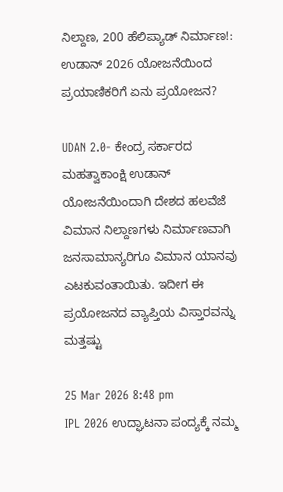ನಿಲ್ದಾಣ, 200 ಹೆಲಿಪ್ಯಾಡ್‌ ನಿರ್ಮಾಣ!: ಉಡಾನ್ 2026 ಯೋಜನೆಯಿಂದ ಪ್ರಯಾಣಿಕರಿಗೆ ಏನು ಪ್ರಯೋಜನ?

UDAN 2.0- ಕೇಂದ್ರ ಸರ್ಕಾರದ ಮಹತ್ವಾಕಾಂಕ್ಷಿ ಉಡಾನ್ ಯೋಜನೆಯಿಂದಾಗಿ ದೇಶದ ಹಲವೆಜೆ ವಿಮಾನ ನಿಲ್ದಾಣಗಳು ನಿರ್ಮಾಣವಾಗಿ ಜನಸಾಮಾನ್ಯರಿಗೂ ವಿಮಾನ ಯಾನವು ಎಟಕುವಂತಾಯಿತು. ಇದೀಗ ಈ ಪ್ರಯೋಜನದ ವ್ಯಾಪ್ತಿಯ ವಿಸ್ತಾರವನ್ನು ಮತ್ತಷ್ಟು

25 Mar 2026 8:48 pm
IPL 2026 ಉದ್ಘಾಟನಾ ಪಂದ್ಯಕ್ಕೆ ನಮ್ಮ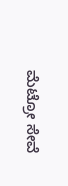ಮೆಟ್ರೋ ಸೇವೆ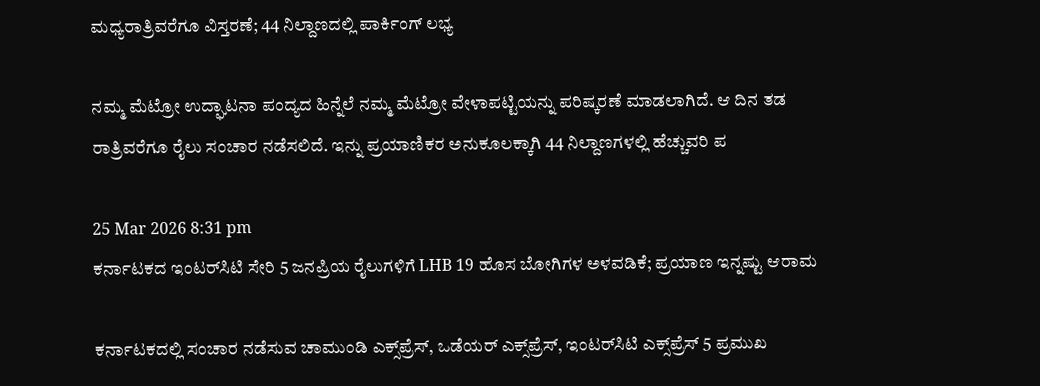ಮಧ್ಯರಾತ್ರಿವರೆಗೂ ವಿಸ್ತರಣೆ; 44 ನಿಲ್ದಾಣದಲ್ಲಿ ಪಾರ್ಕಿಂಗ್ ಲಭ್ಯ

ನಮ್ಮ ಮೆಟ್ರೋ ಉದ್ಘಾಟನಾ ಪಂದ್ಯದ ಹಿನ್ನೆಲೆ ನಮ್ಮ ಮೆಟ್ರೋ ವೇಳಾಪಟ್ಟಿಯನ್ನು ಪರಿಷ್ಕರಣೆ ಮಾಡಲಾಗಿದೆ. ಆ ದಿನ ತಡ ರಾತ್ರಿವರೆಗೂ ರೈಲು ಸಂಚಾರ ನಡೆಸಲಿದೆ. ಇನ್ನು ಪ್ರಯಾಣಿಕರ ಅನುಕೂಲಕ್ಕಾಗಿ 44 ನಿಲ್ದಾಣಗಳಲ್ಲಿ ಹೆಚ್ಚುವರಿ ಪ

25 Mar 2026 8:31 pm
ಕರ್ನಾಟಕದ ಇಂಟರ್‌ಸಿಟಿ ಸೇರಿ 5 ಜನಪ್ರಿಯ ರೈಲುಗಳಿಗೆ LHB 19 ಹೊಸ ಬೋಗಿಗಳ ಅಳವಡಿಕೆ; ಪ್ರಯಾಣ ಇನ್ನಷ್ಟು ಆರಾಮ

ಕರ್ನಾಟಕದಲ್ಲಿ ಸಂಚಾರ ನಡೆಸುವ ಚಾಮುಂಡಿ ಎಕ್ಸ್‌ಪ್ರೆಸ್, ಒಡೆಯರ್ ಎಕ್ಸ್‌ಪ್ರೆಸ್‌, ಇಂಟರ್‌ಸಿಟಿ ಎಕ್ಸ್‌ಪ್ರೆಸ್‌ 5 ಪ್ರಮುಖ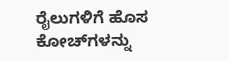ರೈಲುಗಳಿಗೆ ಹೊಸ ಕೋಚ್‌ಗಳನ್ನು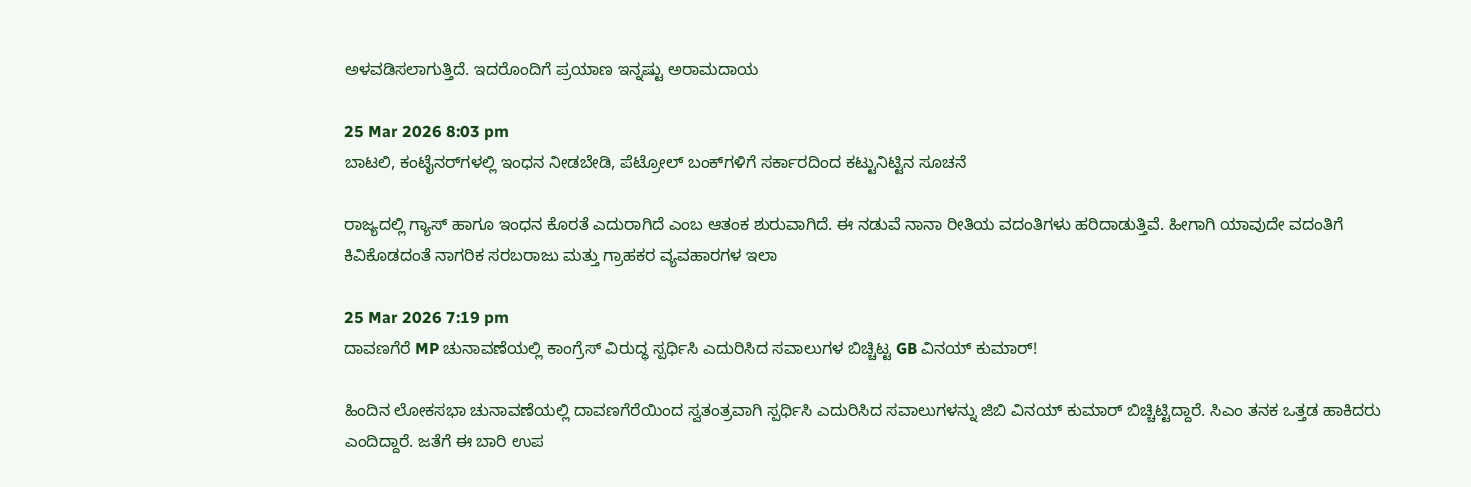ಅಳವಡಿಸಲಾಗುತ್ತಿದೆ. ಇದರೊಂದಿಗೆ ಪ್ರಯಾಣ ಇನ್ನಷ್ಟು ಅರಾಮದಾಯ

25 Mar 2026 8:03 pm
ಬಾಟಲಿ, ಕಂಟೈನರ್‌ಗಳಲ್ಲಿ ಇಂಧನ ನೀಡಬೇಡಿ, ಪೆಟ್ರೋಲ್ ಬಂಕ್‌ಗಳಿಗೆ ಸರ್ಕಾರದಿಂದ ಕಟ್ಟುನಿಟ್ಟಿನ ಸೂಚನೆ

ರಾಜ್ಯದಲ್ಲಿ ಗ್ಯಾಸ್ ಹಾಗೂ ಇಂಧನ ಕೊರತೆ ಎದುರಾಗಿದೆ ಎಂಬ ಆತಂಕ ಶುರುವಾಗಿದೆ. ಈ ನಡುವೆ ನಾನಾ ರೀತಿಯ ವದಂತಿಗಳು ಹರಿದಾಡುತ್ತಿವೆ. ಹೀಗಾಗಿ ಯಾವುದೇ ವದಂತಿಗೆ ಕಿವಿಕೊಡದಂತೆ ನಾಗರಿಕ ಸರಬರಾಜು ಮತ್ತು ಗ್ರಾಹಕರ ವ್ಯವಹಾರಗಳ ಇಲಾ

25 Mar 2026 7:19 pm
ದಾವಣಗೆರೆ MP ಚುನಾವಣೆಯಲ್ಲಿ ಕಾಂಗ್ರೆಸ್‌ ವಿರುದ್ಧ ಸ್ಪರ್ಧಿಸಿ ಎದುರಿಸಿದ ಸವಾಲುಗಳ ಬಿಚ್ಚಿಟ್ಟ GB ವಿನಯ್ ಕುಮಾರ್!

ಹಿಂದಿನ ಲೋಕಸಭಾ ಚುನಾವಣೆಯಲ್ಲಿ ದಾವಣಗೆರೆಯಿಂದ ಸ್ವತಂತ್ರವಾಗಿ ಸ್ಪರ್ಧಿಸಿ ಎದುರಿಸಿದ ಸವಾಲುಗಳನ್ನು ಜಿಬಿ ವಿನಯ್ ಕುಮಾರ್ ಬಿಚ್ಚಿಟ್ಟಿದ್ದಾರೆ. ಸಿಎಂ ತನಕ ಒತ್ತಡ ಹಾಕಿದರು ಎಂದಿದ್ದಾರೆ. ಜತೆಗೆ ಈ ಬಾರಿ ಉಪ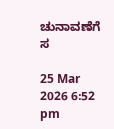ಚುನಾವಣೆಗೆ ಸ

25 Mar 2026 6:52 pm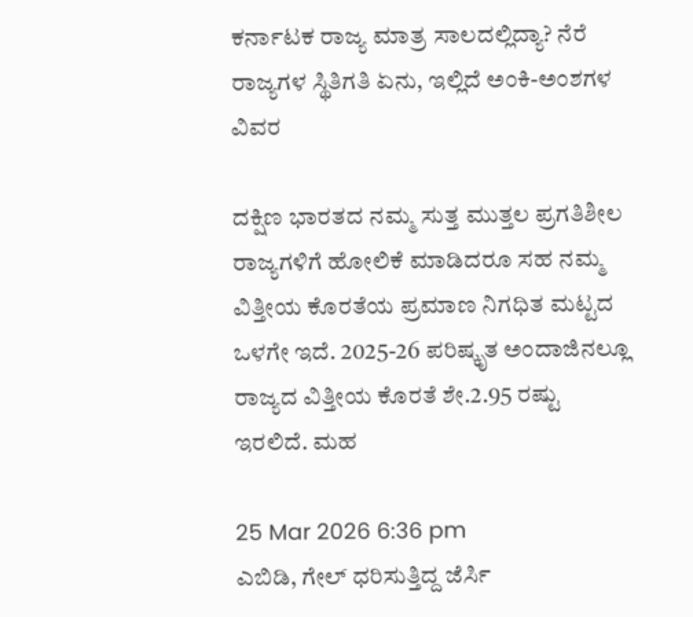ಕರ್ನಾಟಕ ರಾಜ್ಯ ಮಾತ್ರ ಸಾಲದಲ್ಲಿದ್ಯಾ? ನೆರೆ ರಾಜ್ಯಗಳ ಸ್ಥಿತಿಗತಿ ಏನು, ಇಲ್ಲಿದೆ ಅಂಕಿ-ಅಂಶಗಳ ವಿವರ

ದಕ್ಷಿಣ ಭಾರತದ ನಮ್ಮ ಸುತ್ತ ಮುತ್ತಲ ಪ್ರಗತಿಶೀಲ ರಾಜ್ಯಗಳಿಗೆ ಹೋಲಿಕೆ ಮಾಡಿದರೂ ಸಹ ನಮ್ಮ ವಿತ್ತೀಯ ಕೊರತೆಯ ಪ್ರಮಾಣ ನಿಗಧಿತ ಮಟ್ಟದ ಒಳಗೇ ಇದೆ. 2025-26 ಪರಿಷ್ಕೃತ ಅಂದಾಜಿನಲ್ಲೂ ರಾಜ್ಯದ ವಿತ್ತೀಯ ಕೊರತೆ ಶೇ.2.95 ರಷ್ಟು ಇರಲಿದೆ. ಮಹ

25 Mar 2026 6:36 pm
ಎಬಿಡಿ, ಗೇಲ್ ಧರಿಸುತ್ತಿದ್ದ ಜೆರ್ಸಿ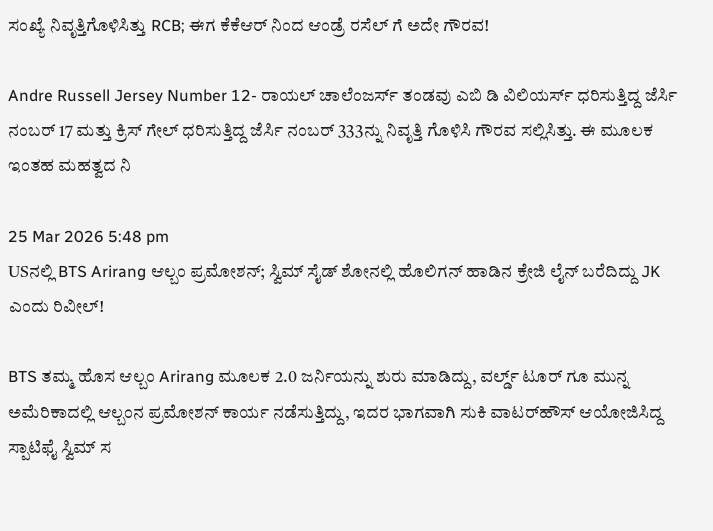ಸಂಖ್ಯೆ ನಿವೃತ್ತಿಗೊಳಿಸಿತ್ತು RCB; ಈಗ ಕೆಕೆಆರ್ ನಿಂದ ಆಂಡ್ರೆ ರಸೆಲ್ ಗೆ ಅದೇ ಗೌರವ!

Andre Russell Jersey Number 12- ರಾಯಲ್ ಚಾಲೆಂಜರ್ಸ್ ತಂಡವು ಎಬಿ ಡಿ ವಿಲಿಯರ್ಸ್ ಧರಿಸುತ್ತಿದ್ದ ಜೆರ್ಸಿ ನಂಬರ್ 17 ಮತ್ತು ಕ್ರಿಸ್ ಗೇಲ್ ಧರಿಸುತ್ತಿದ್ದ ಜೆರ್ಸಿ ನಂಬರ್ 333ನ್ನು ನಿವೃತ್ತಿ ಗೊಳಿಸಿ ಗೌರವ ಸಲ್ಲಿಸಿತ್ತು. ಈ ಮೂಲಕ ಇಂತಹ ಮಹತ್ವದ ನಿ

25 Mar 2026 5:48 pm
USನಲ್ಲಿ BTS Arirang ಆಲ್ಬಂ ಪ್ರಮೋಶನ್; ಸ್ವಿಮ್‌ ಸೈಡ್ ಶೋನಲ್ಲಿ ಹೊಲಿಗನ್‌ ಹಾಡಿನ ಕ್ರೇಜಿ ಲೈನ್‌ ಬರೆದಿದ್ದು JK ಎಂದು ರಿವೀಲ್‌!

BTS ತಮ್ಮ ಹೊಸ ಆಲ್ಬಂ Arirang ಮೂಲಕ 2.0 ಜರ್ನಿಯನ್ನು ಶುರು ಮಾಡಿದ್ದು, ವರ್ಲ್ಡ್‌ ಟೂರ್‌ ಗೂ ಮುನ್ನ ಅಮೆರಿಕಾದಲ್ಲಿ ಆಲ್ಬಂನ ಪ್ರಮೋಶನ್‌ ಕಾರ್ಯ ನಡೆಸುತ್ತಿದ್ದು, ಇದರ ಭಾಗವಾಗಿ ಸುಕಿ ವಾಟರ್‌ಹೌಸ್ ಆಯೋಜಿಸಿದ್ದ ಸ್ಪಾಟಿಫೈ ಸ್ವಿಮ್‌ ಸ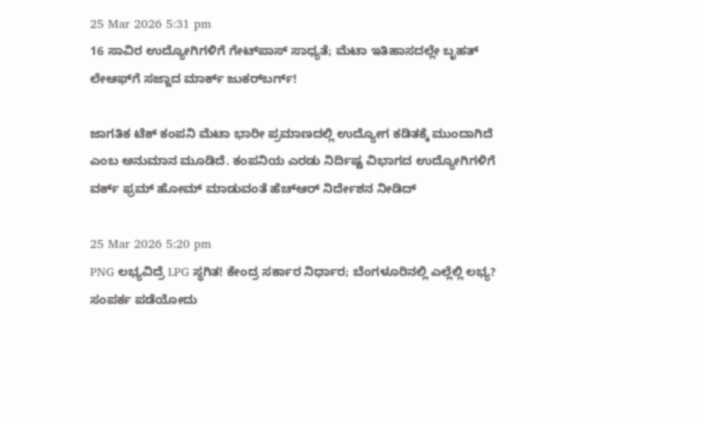25 Mar 2026 5:31 pm
16 ಸಾವಿರ ಉದ್ಯೋಗಿಗಳಿಗೆ ಗೇಟ್‌ಪಾಸ್‌ ಸಾಧ್ಯತೆ; ಮೆಟಾ ಇತಿಹಾಸದಲ್ಲೇ ಬೃಹತ್ ಲೇಆಫ್‌ಗೆ ಸಜ್ಜಾದ ಮಾರ್ಕ್‌ ಜುಕರ್‌ಬರ್ಗ್‌!

ಜಾಗತಿಕ ಟೆಕ್‌ ಕಂಪನಿ ಮೆಟಾ ಭಾರೀ ಪ್ರಮಾಣದಲ್ಲಿ ಉದ್ಯೋಗ ಕಡಿತಕ್ಕೆ ಮುಂದಾಗಿದೆ ಎಂಬ ಅನುಮಾನ ಮೂಡಿದೆ. ಕಂಪನಿಯ ಎರಡು ನಿರ್ದಿಷ್ಟ ವಿಭಾಗದ ಉದ್ಯೋಗಿಗಳಿಗೆ ವರ್ಕ್‌ ಫ್ರಮ್‌ ಹೋಮ್‌ ಮಾಡುವಂತೆ ಹೆಚ್‌ಆರ್‌ ನಿರ್ದೇಶನ ನೀಡಿದ್

25 Mar 2026 5:20 pm
PNG ಲಭ್ಯವಿದ್ರೆ LPG ಸ್ಥಗಿತ! ಕೇಂದ್ರ ಸರ್ಕಾರ ನಿರ್ಧಾರ; ಬೆಂಗಳೂರಿನಲ್ಲಿ ಎಲ್ಲೆಲ್ಲಿ ಲಭ್ಯ? ಸಂಪರ್ಕ ಪಡೆಯೋದು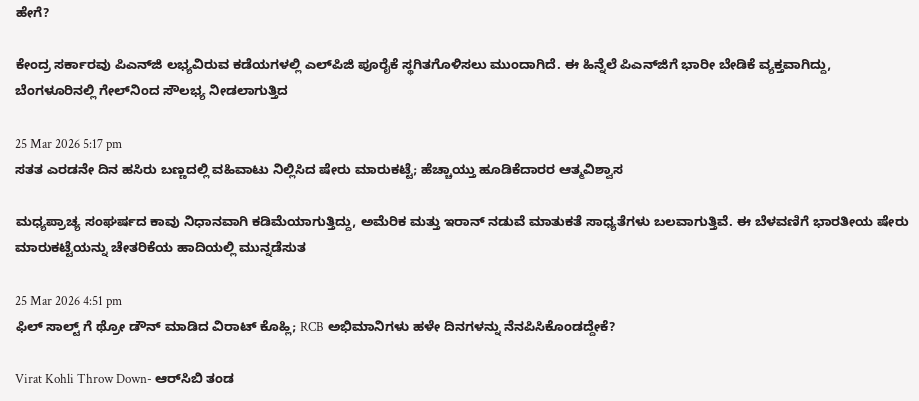ಹೇಗೆ?

ಕೇಂದ್ರ ಸರ್ಕಾರವು ಪಿಎನ್‌ಜಿ ಲಭ್ಯವಿರುವ ಕಡೆಯಗಳಲ್ಲಿ ಎಲ್‌ಪಿಜಿ ಪೂರೈಕೆ ಸ್ಥಗಿತಗೊಳಿಸಲು ಮುಂದಾಗಿದೆ. ಈ ಹಿನ್ನೆಲೆ ಪಿಎನ್‌ಜಿಗೆ ಭಾರೀ ಬೇಡಿಕೆ ವ್ಯಕ್ತವಾಗಿದ್ದು, ಬೆಂಗಳೂರಿನಲ್ಲಿ ಗೇಲ್‌ನಿಂದ ಸೌಲಭ್ಯ ನೀಡಲಾಗುತ್ತಿದ

25 Mar 2026 5:17 pm
ಸತತ ಎರಡನೇ ದಿನ ಹಸಿರು ಬಣ್ಣದಲ್ಲಿ ವಹಿವಾಟು ನಿಲ್ಲಿಸಿದ ಷೇರು ಮಾರುಕಟ್ಟೆ; ಹೆಚ್ಚಾಯ್ತು ಹೂಡಿಕೆದಾರರ ಆತ್ಮವಿಶ್ವಾಸ

ಮಧ್ಯಪ್ರಾಚ್ಯ ಸಂಘರ್ಷದ ಕಾವು ನಿಧಾನವಾಗಿ ಕಡಿಮೆಯಾಗುತ್ತಿದ್ದು, ಅಮೆರಿಕ ಮತ್ತು ಇರಾನ್‌ ನಡುವೆ ಮಾತುಕತೆ ಸಾಧ್ಯತೆಗಳು ಬಲವಾಗುತ್ತಿವೆ. ಈ ಬೆಳವಣಿಗೆ ಭಾರತೀಯ ಷೇರು ಮಾರುಕಟ್ಟೆಯನ್ನು ಚೇತರಿಕೆಯ ಹಾದಿಯಲ್ಲಿ ಮುನ್ನಡೆಸುತ

25 Mar 2026 4:51 pm
ಫಿಲ್ ಸಾಲ್ಟ್ ಗೆ ಥ್ರೋ ಡೌನ್ ಮಾಡಿದ ವಿರಾಟ್ ಕೊಹ್ಲಿ; RCB ಅಭಿಮಾನಿಗಳು ಹಳೇ ದಿನಗಳನ್ನು ನೆನಪಿಸಿಕೊಂಡದ್ದೇಕೆ?

Virat Kohli Throw Down- ಆರ್‌ಸಿಬಿ ತಂಡ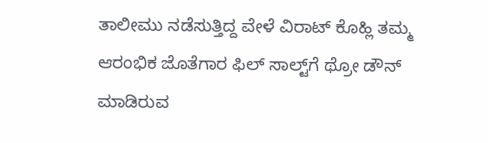ತಾಲೀಮು ನಡೆಸುತ್ತಿದ್ದ ವೇಳೆ ವಿರಾಟ್ ಕೊಹ್ಲಿ ತಮ್ಮ ಆರಂಭಿಕ ಜೊತೆಗಾರ ಫಿಲ್ ಸಾಲ್ಟ್‌ಗೆ ಥ್ರೋ ಡೌನ್ ಮಾಡಿರುವ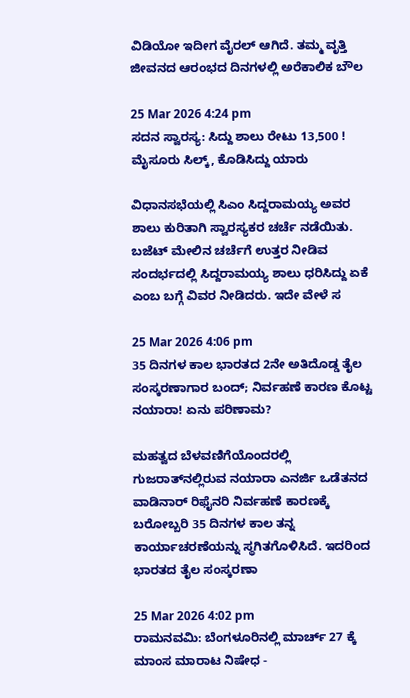ವಿಡಿಯೋ ಇದೀಗ ವೈರಲ್ ಆಗಿದೆ. ತಮ್ಮ ವೃತ್ತಿ ಜೀವನದ ಆರಂಭದ ದಿನಗಳಲ್ಲಿ ಅರೆಕಾಲಿಕ ಬೌಲ

25 Mar 2026 4:24 pm
ಸದನ ಸ್ವಾರಸ್ಯ: ಸಿದ್ದು ಶಾಲು ರೇಟು 13,500 ! ಮೈಸೂರು ಸಿಲ್ಕ್, ಕೊಡಿಸಿದ್ದು ಯಾರು

ವಿಧಾನಸಭೆಯಲ್ಲಿ ಸಿಎಂ ಸಿದ್ದರಾಮಯ್ಯ ಅವರ ಶಾಲು ಕುರಿತಾಗಿ ಸ್ವಾರಸ್ಯಕರ ಚರ್ಚೆ ನಡೆಯಿತು. ಬಜೆಟ್ ಮೇಲಿನ ಚರ್ಚೆಗೆ ಉತ್ತರ ನೀಡಿವ ಸಂದರ್ಭದಲ್ಲಿ ಸಿದ್ದರಾಮಯ್ಯ ಶಾಲು ಧರಿಸಿದ್ದು ಏಕೆ ಎಂಬ ಬಗ್ಗೆ ವಿವರ ನೀಡಿದರು. ಇದೇ ವೇಳೆ ಸ

25 Mar 2026 4:06 pm
35 ದಿನಗಳ ಕಾಲ ಭಾರತದ 2ನೇ ಅತಿದೊಡ್ಡ ತೈಲ ಸಂಸ್ಕರಣಾಗಾರ ಬಂದ್; ನಿರ್ವಹಣೆ ಕಾರಣ ಕೊಟ್ಟ ನಯಾರಾ! ಏನು ಪರಿಣಾಮ?

ಮಹತ್ವದ ಬೆಳವಣಿಗೆಯೊಂದರಲ್ಲಿ ಗುಜರಾತ್‌ನಲ್ಲಿರುವ ನಯಾರಾ ಎನರ್ಜಿ ಒಡೆತನದ ವಾಡಿನಾರ್‌ ರಿಫೈನರಿ ನಿರ್ವಹಣೆ ಕಾರಣಕ್ಕೆ ಬರೋಬ್ಬರಿ 35 ದಿನಗಳ ಕಾಲ ತನ್ನ ಕಾರ್ಯಾಚರಣೆಯನ್ನು ಸ್ಥಗಿತಗೊಳಿಸಿದೆ. ಇದರಿಂದ ಭಾರತದ ತೈಲ ಸಂಸ್ಕರಣಾ

25 Mar 2026 4:02 pm
ರಾಮನವಮಿ: ಬೆಂಗಳೂರಿನಲ್ಲಿ ಮಾರ್ಚ್‌ 27 ಕ್ಕೆ ಮಾಂಸ ಮಾರಾಟ ನಿಷೇಧ -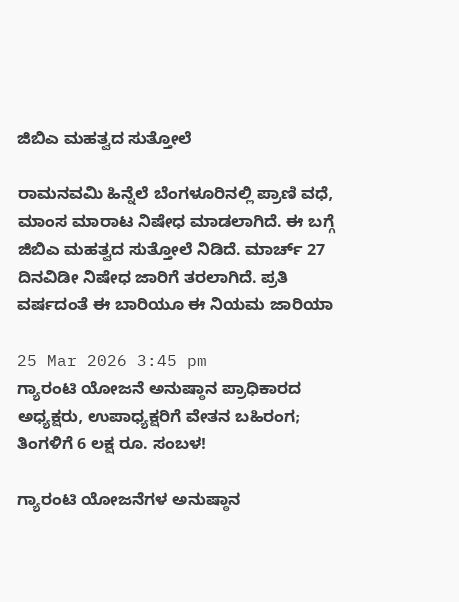ಜಿಬಿಎ ಮಹತ್ವದ ಸುತ್ತೋಲೆ

ರಾಮನವಮಿ ಹಿನ್ನೆಲೆ ಬೆಂಗಳೂರಿನಲ್ಲಿ ಪ್ರಾಣಿ ವಧೆ, ಮಾಂಸ ಮಾರಾಟ ನಿಷೇಧ ಮಾಡಲಾಗಿದೆ. ಈ ಬಗ್ಗೆ ಜಿಬಿಎ ಮಹತ್ವದ ಸುತ್ತೋಲೆ ನಿಡಿದೆ. ಮಾರ್ಚ್‌ 27 ದಿನವಿಡೀ ನಿಷೇಧ ಜಾರಿಗೆ ತರಲಾಗಿದೆ. ಪ್ರತಿ ವರ್ಷದಂತೆ ಈ ಬಾರಿಯೂ ಈ ನಿಯಮ ಜಾರಿಯಾ

25 Mar 2026 3:45 pm
ಗ್ಯಾರಂಟಿ ಯೋಜನೆ ಅನುಷ್ಠಾನ ಪ್ರಾಧಿಕಾರದ ಅಧ್ಯಕ್ಷರು, ಉಪಾಧ್ಯಕ್ಷರಿಗೆ ವೇತನ ಬಹಿರಂಗ; ತಿಂಗಳಿಗೆ 6 ಲಕ್ಷ ರೂ. ಸಂಬಳ!

ಗ್ಯಾರಂಟಿ ಯೋಜನೆಗಳ ಅನುಷ್ಠಾನ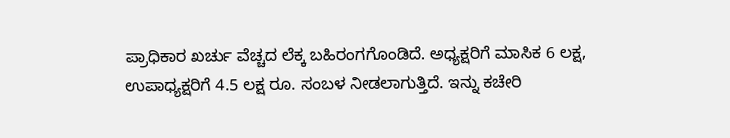ಪ್ರಾಧಿಕಾರ ಖರ್ಚು ವೆಚ್ಚದ ಲೆಕ್ಕ ಬಹಿರಂಗಗೊಂಡಿದೆ. ಅಧ್ಯಕ್ಷರಿಗೆ ಮಾಸಿಕ 6 ಲಕ್ಷ, ಉಪಾಧ್ಯಕ್ಷರಿಗೆ 4.5 ಲಕ್ಷ ರೂ. ಸಂಬಳ ನೀಡಲಾಗುತ್ತಿದೆ. ಇನ್ನು ಕಚೇರಿ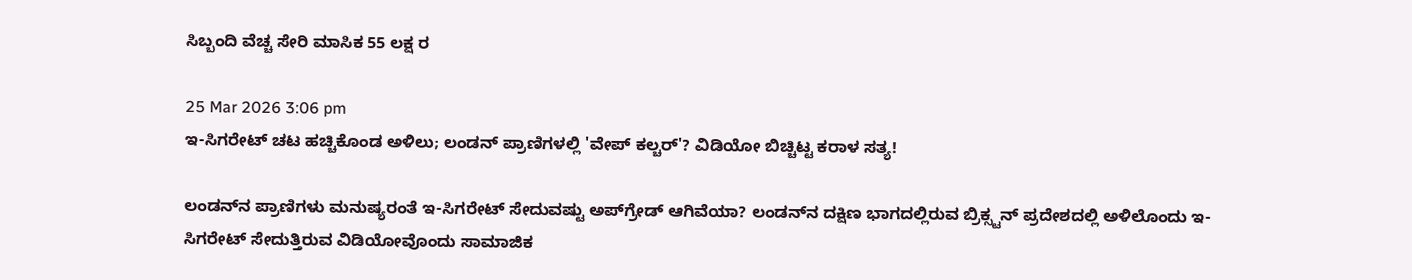ಸಿಬ್ಬಂದಿ ವೆಚ್ಚ ಸೇರಿ ಮಾಸಿಕ 55 ಲಕ್ಷ ರ

25 Mar 2026 3:06 pm
ಇ-ಸಿಗರೇಟ್‌ ಚಟ ಹಚ್ಚಿಕೊಂಡ ಅಳಿಲು; ಲಂಡನ್‌ ಪ್ರಾಣಿಗಳಲ್ಲಿ 'ವೇಪ್ ಕಲ್ಚರ್'? ವಿಡಿಯೋ ಬಿಚ್ಚಿಟ್ಟ ಕರಾಳ ಸತ್ಯ!

ಲಂಡನ್‌ನ ಪ್ರಾಣಿಗಳು ಮನುಷ್ಯರಂತೆ ಇ-ಸಿಗರೇಟ್‌ ಸೇದುವಷ್ಟು ಅಪ್‌ಗ್ರೇಡ್‌ ಆಗಿವೆಯಾ? ಲಂಡನ್‌ನ ದಕ್ಷಿಣ ಭಾಗದಲ್ಲಿರುವ ಬ್ರಿಕ್ಸ್ಟನ್ ಪ್ರದೇಶದಲ್ಲಿ ಅಳಿಲೊಂದು ಇ-ಸಿಗರೇಟ್‌ ಸೇದುತ್ತಿರುವ ವಿಡಿಯೋವೊಂದು ಸಾಮಾಜಿಕ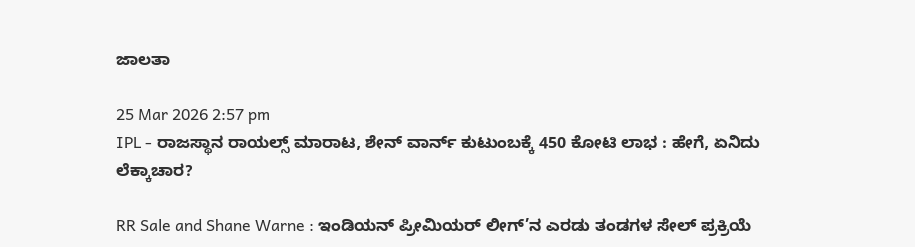ಜಾಲತಾ

25 Mar 2026 2:57 pm
IPL - ರಾಜಸ್ಥಾನ ರಾಯಲ್ಸ್ ಮಾರಾಟ, ಶೇನ್ ವಾರ್ನ್ ಕುಟುಂಬಕ್ಕೆ 450 ಕೋಟಿ ಲಾಭ : ಹೇಗೆ, ಏನಿದು ಲೆಕ್ಕಾಚಾರ?

RR Sale and Shane Warne : ಇಂಡಿಯನ್ ಪ್ರೀಮಿಯರ್ ಲೀಗ್’ನ ಎರಡು ತಂಡಗಳ ಸೇಲ್ ಪ್ರಕ್ರಿಯೆ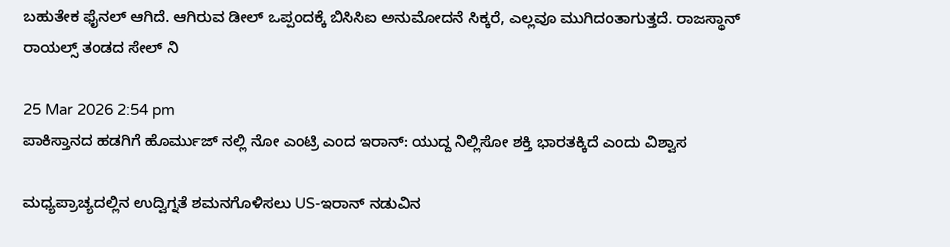ಬಹುತೇಕ ಫೈನಲ್ ಆಗಿದೆ. ಆಗಿರುವ ಡೀಲ್ ಒಪ್ಪಂದಕ್ಕೆ ಬಿಸಿಸಿಐ ಅನುಮೋದನೆ ಸಿಕ್ಕರೆ, ಎಲ್ಲವೂ ಮುಗಿದಂತಾಗುತ್ತದೆ. ರಾಜಸ್ಥಾನ್ ರಾಯಲ್ಸ್ ತಂಡದ ಸೇಲ್ ನಿ

25 Mar 2026 2:54 pm
ಪಾಕಿಸ್ತಾನದ ಹಡಗಿಗೆ ಹೊರ್ಮುಜ್‌ ನಲ್ಲಿ ನೋ ಎಂಟ್ರಿ ಎಂದ ಇರಾನ್: ಯುದ್ದ ನಿಲ್ಲಿಸೋ ಶಕ್ತಿ ಭಾರತಕ್ಕಿದೆ ಎಂದು ವಿಶ್ವಾಸ

ಮಧ್ಯಪ್ರಾಚ್ಯದಲ್ಲಿನ ಉದ್ವಿಗ್ನತೆ ಶಮನಗೊಳಿಸಲು US-ಇರಾನ್‌ ನಡುವಿನ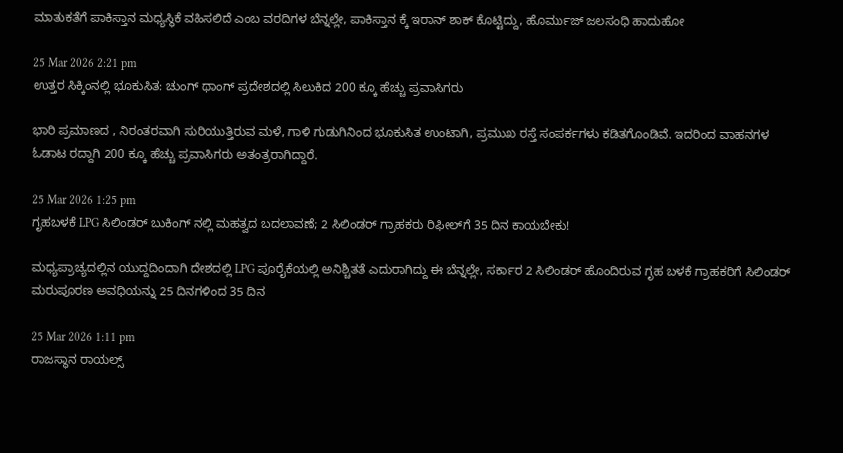ಮಾತುಕತೆಗೆ ಪಾಕಿಸ್ತಾನ ಮಧ್ಯಸ್ಥಿಕೆ ವಹಿಸಲಿದೆ ಎಂಬ ವರದಿಗಳ ಬೆನ್ನಲ್ಲೇ, ಪಾಕಿಸ್ತಾನ ಕ್ಕೆ ಇರಾನ್‌ ಶಾಕ್‌ ಕೊಟ್ಟಿದ್ದು, ಹೊರ್ಮುಜ್‌ ಜಲಸಂಧಿ ಹಾದುಹೋ

25 Mar 2026 2:21 pm
ಉತ್ತರ ಸಿಕ್ಕಿಂನಲ್ಲಿ ಭೂಕುಸಿತ: ಚುಂಗ್ ಥಾಂಗ್ ಪ್ರದೇಶದಲ್ಲಿ ಸಿಲುಕಿದ 200 ಕ್ಕೂ ಹೆಚ್ಚು ಪ್ರವಾಸಿಗರು

ಭಾರಿ ಪ್ರಮಾಣದ , ನಿರಂತರವಾಗಿ ಸುರಿಯುತ್ತಿರುವ ಮಳೆ, ಗಾಳಿ ಗುಡುಗಿನಿಂದ ಭೂಕುಸಿತ ಉಂಟಾಗಿ, ಪ್ರಮುಖ ರಸ್ತೆ ಸಂಪರ್ಕಗಳು ಕಡಿತಗೊಂಡಿವೆ. ಇದರಿಂದ ವಾಹನಗಳ ಓಡಾಟ ರದ್ದಾಗಿ 200 ಕ್ಕೂ ಹೆಚ್ಚು ಪ್ರವಾಸಿಗರು ಅತಂತ್ರರಾಗಿದ್ದಾರೆ.

25 Mar 2026 1:25 pm
ಗೃಹಬಳಕೆ LPG ಸಿಲಿಂಡರ್ ಬುಕಿಂಗ್‌ ನಲ್ಲಿ ಮಹತ್ವದ ಬದಲಾವಣೆ; 2 ಸಿಲಿಂಡರ್‌ ಗ್ರಾಹಕರು ರಿಫೀಲ್‌ಗೆ 35 ದಿನ ಕಾಯಬೇಕು!

ಮಧ್ಯಪ್ರಾಚ್ಯದಲ್ಲಿನ ಯುದ್ದದಿಂದಾಗಿ ದೇಶದಲ್ಲಿ LPG ಪೂರೈಕೆಯಲ್ಲಿ ಅನಿಶ್ಚಿತತೆ ಎದುರಾಗಿದ್ದು ಈ ಬೆನ್ನಲ್ಲೇ, ಸರ್ಕಾರ 2 ಸಿಲಿಂಡರ್‌ ಹೊಂದಿರುವ ಗೃಹ ಬಳಕೆ ಗ್ರಾಹಕರಿಗೆ ಸಿಲಿಂಡರ್‌ ಮರುಪೂರಣ ಅವಧಿಯನ್ನು 25 ದಿನಗಳಿಂದ 35 ದಿನ

25 Mar 2026 1:11 pm
ರಾಜಸ್ಥಾನ ರಾಯಲ್ಸ್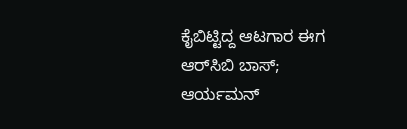ಕೈಬಿಟ್ಟಿದ್ದ ಆಟಗಾರ ಈಗ ಆರ್‌ಸಿಬಿ‌ ಬಾಸ್; ಆರ್ಯಮನ್‌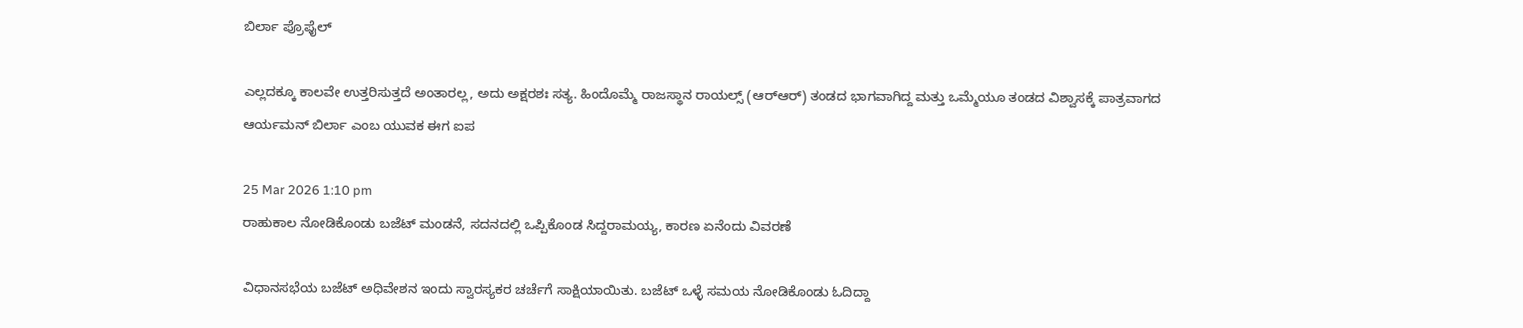ಬಿರ್ಲಾ ಪ್ರೊಫೈಲ್‌

ಎಲ್ಲದಕ್ಕೂ ಕಾಲವೇ ಉತ್ತರಿಸುತ್ತದೆ ಅಂತಾರಲ್ಲ, ಅದು ಅಕ್ಷರಶಃ ಸತ್ಯ. ಹಿಂದೊಮ್ಮೆ ರಾಜಸ್ಥಾನ ರಾಯಲ್ಸ್‌ (ಆರ್‌ಆರ್‌) ತಂಡದ ಭಾಗವಾಗಿದ್ದ ಮತ್ತು ಒಮ್ಮೆಯೂ ತಂಡದ ವಿಶ್ವಾಸಕ್ಕೆ ಪಾತ್ರವಾಗದ ಆರ್ಯಮನ್‌ ಬಿರ್ಲಾ ಎಂಬ ಯುವಕ ಈಗ ಐಪ

25 Mar 2026 1:10 pm
ರಾಹುಕಾಲ ನೋಡಿಕೊಂಡು ಬಜೆಟ್ ಮಂಡನೆ, ಸದನದಲ್ಲಿ ಒಪ್ಪಿಕೊಂಡ ಸಿದ್ದರಾಮಯ್ಯ, ಕಾರಣ ಏನೆಂದು ವಿವರಣೆ

ವಿಧಾನಸಭೆಯ ಬಜೆಟ್ ಅಧಿವೇಶನ ಇಂದು ಸ್ವಾರಸ್ಯಕರ ಚರ್ಚೆಗೆ ಸಾಕ್ಷಿಯಾಯಿತು. ಬಜೆಟ್ ಒಳ್ಳೆ ಸಮಯ ನೋಡಿಕೊಂಡು ಓದಿದ್ದಾ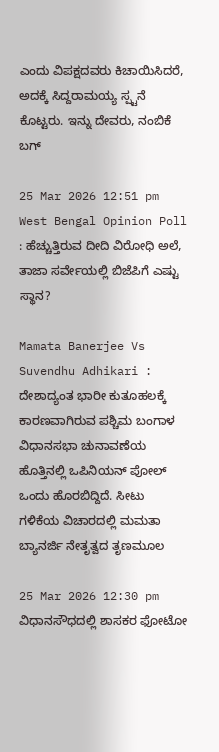ಎಂದು ವಿಪಕ್ಷದವರು ಕಿಚಾಯಿಸಿದರೆ, ಅದಕ್ಕೆ ಸಿದ್ದರಾಮಯ್ಯ ಸ್ಪ್ಟನೆ ಕೊಟ್ಟರು. ಇನ್ನು ದೇವರು, ನಂಬಿಕೆ ಬಗ್

25 Mar 2026 12:51 pm
West Bengal Opinion Poll : ಹೆಚ್ಚುತ್ತಿರುವ ದೀದಿ ವಿರೋಧಿ ಅಲೆ, ತಾಜಾ ಸರ್ವೇಯಲ್ಲಿ ಬಿಜೆಪಿಗೆ ಎಷ್ಟು ಸ್ಥಾನ?

Mamata Banerjee Vs Suvendhu Adhikari : ದೇಶಾದ್ಯಂತ ಭಾರೀ ಕುತೂಹಲಕ್ಕೆ ಕಾರಣವಾಗಿರುವ ಪಶ್ಚಿಮ ಬಂಗಾಳ ವಿಧಾನಸಭಾ ಚುನಾವಣೆಯ ಹೊತ್ತಿನಲ್ಲಿ ಒಪಿನಿಯನ್ ಪೋಲ್ ಒಂದು ಹೊರಬಿದ್ದಿದೆ. ಸೀಟು ಗಳಿಕೆಯ ವಿಚಾರದಲ್ಲಿ ಮಮತಾ ಬ್ಯಾನರ್ಜಿ ನೇತೃತ್ವದ ತೃಣಮೂಲ

25 Mar 2026 12:30 pm
ವಿಧಾನಸೌಧದಲ್ಲಿ ಶಾಸಕರ ಫೋಟೋ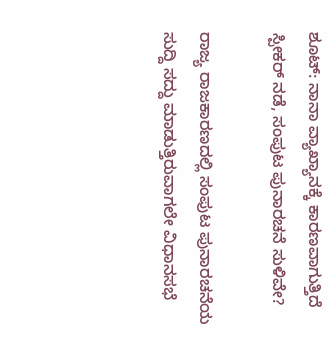ಶೂಟ್: ನಾನಾ ವ್ಯಾಖ್ಯಾನಕ್ಕೆ ಕಾರಣವಾಗುತ್ತಿದೆ ಸ್ಪೀಕರ್ ನಡೆ, ಸಂಪುಟ ಪುನಾರಚನೆ ಸುಳಿವೇ?

ರಾಜ್ಯ ರಾಜಕಾರಣದಲ್ಲಿ ಸಂಪುಟ ಪುನಾರಚನೆಯ ಸುದ್ದಿ ಸದ್ದು ಮಾಡುತ್ತಿರುವಾಗಲೇ ವಿಧಾನಸಭೆ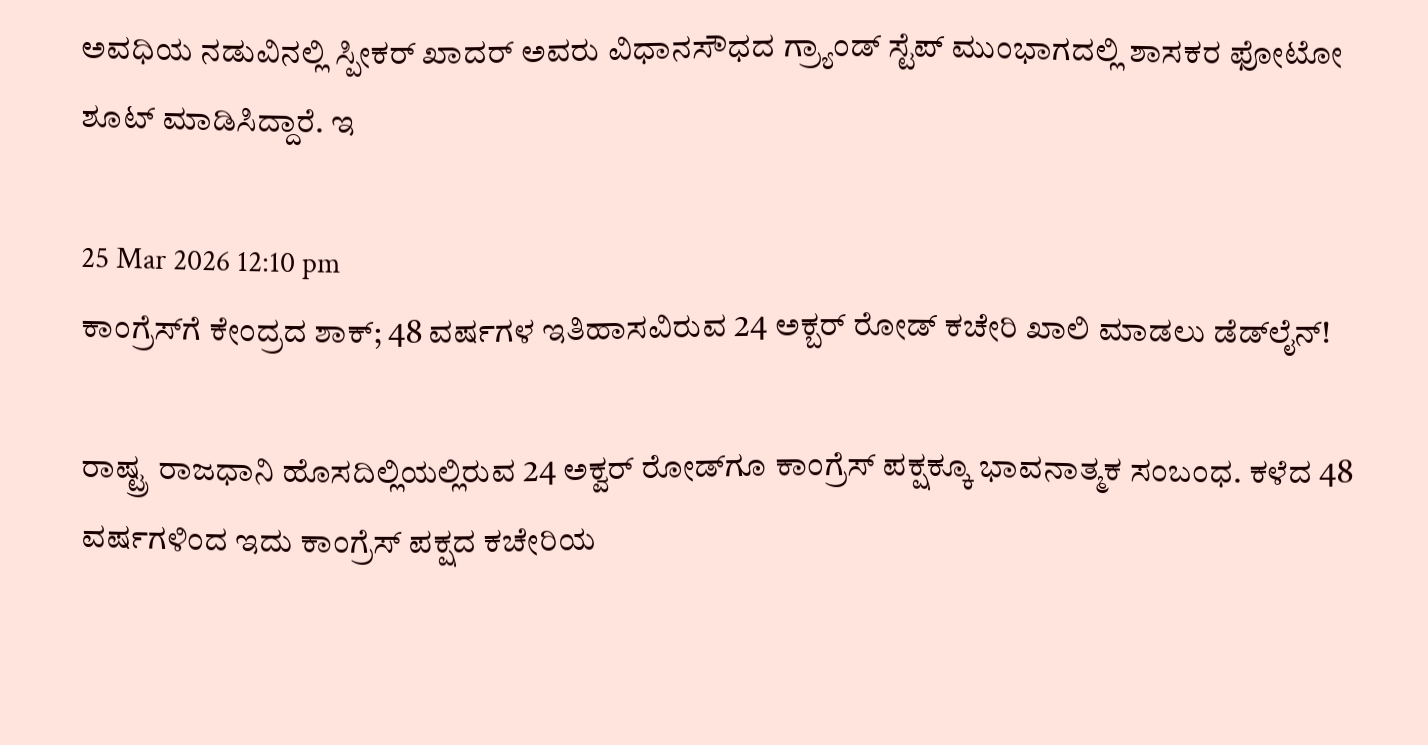ಅವಧಿಯ ನಡುವಿನಲ್ಲಿ ಸ್ಪೀಕರ್‌ ಖಾದರ್‌ ಅವರು ವಿಧಾನಸೌಧದ ಗ್ರ್ಯಾಂಡ್ ಸ್ಟೆಪ್ ಮುಂಭಾಗದಲ್ಲಿ ಶಾಸಕರ ಫೋಟೋ ಶೂಟ್ ಮಾಡಿಸಿದ್ದಾರೆ. ಇ

25 Mar 2026 12:10 pm
ಕಾಂಗ್ರೆಸ್‌ಗೆ ಕೇಂದ್ರದ ಶಾಕ್; 48 ವರ್ಷಗಳ ಇತಿಹಾಸವಿರುವ 24 ಅಕ್ಬರ್ ರೋಡ್ ಕಚೇರಿ ಖಾಲಿ ಮಾಡಲು ಡೆಡ್‌ಲೈನ್!

ರಾಷ್ಟ್ರ ರಾಜಧಾನಿ ಹೊಸದಿಲ್ಲಿಯಲ್ಲಿರುವ 24 ಅಕ್ವರ್‌ ರೋಡ್‌ಗೂ ಕಾಂಗ್ರೆಸ್‌ ಪಕ್ಷಕ್ಕೂ ಭಾವನಾತ್ಮಕ ಸಂಬಂಧ. ಕಳೆದ 48 ವರ್ಷಗಳಿಂದ ಇದು ಕಾಂಗ್ರೆಸ್‌ ಪಕ್ಷದ ಕಚೇರಿಯ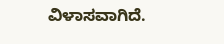ವಿಳಾಸವಾಗಿದೆ.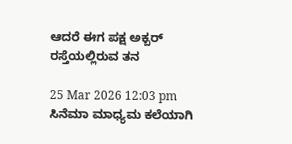ಆದರೆ ಈಗ ಪಕ್ಷ ಅಕ್ಬರ್‌ ರಸ್ತೆಯಲ್ಲಿರುವ ತನ

25 Mar 2026 12:03 pm
ಸಿನೆಮಾ ಮಾಧ್ಯಮ ಕಲೆಯಾಗಿ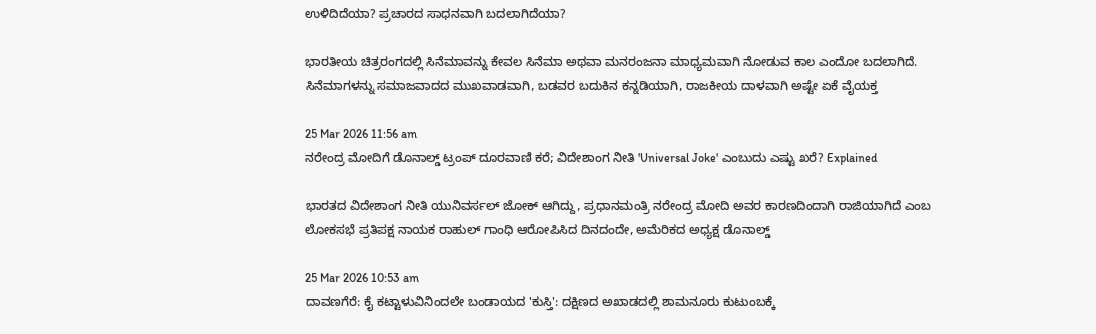ಉಳಿದಿದೆಯಾ? ಪ್ರಚಾರದ ಸಾಧನವಾಗಿ ಬದಲಾಗಿದೆಯಾ?

ಭಾರತೀಯ ಚಿತ್ರರಂಗದಲ್ಲಿ ಸಿನೆಮಾವನ್ನು ಕೇವಲ ಸಿನೆಮಾ ಅಥವಾ ಮನರಂಜನಾ ಮಾಧ್ಯಮವಾಗಿ ನೋಡುವ ಕಾಲ ಎಂದೋ ಬದಲಾಗಿದೆ. ಸಿನೆಮಾಗಳನ್ನು ಸಮಾಜವಾದದ ಮುಖವಾಡವಾಗಿ, ಬಡವರ ಬದುಕಿನ ಕನ್ನಡಿಯಾಗಿ, ರಾಜಕೀಯ ದಾಳವಾಗಿ ಅಷ್ಟೇ ಏಕೆ ವೈಯಕ್ತ

25 Mar 2026 11:56 am
ನರೇಂದ್ರ ಮೋದಿಗೆ ಡೊನಾಲ್ಡ್‌ ಟ್ರಂಪ್‌ ದೂರವಾಣಿ ಕರೆ; ವಿದೇಶಾಂಗ ನೀತಿ 'Universal Joke' ಎಂಬುದು ಎಷ್ಟು ಖರೆ? Explained

ಭಾರತದ ವಿದೇಶಾಂಗ ನೀತಿ ಯುನಿವರ್ಸಲ್‌ ಜೋಕ್‌ ಆಗಿದ್ದು, ಪ್ರಧಾನಮಂತ್ರಿ ನರೇಂದ್ರ ಮೋದಿ ಅವರ ಕಾರಣದಿಂದಾಗಿ ರಾಜಿಯಾಗಿದೆ ಎಂಬ ಲೋಕಸಭೆ ಪ್ರತಿಪಕ್ಷ ನಾಯಕ ರಾಹುಲ್‌ ಗಾಂಧಿ ಆರೋಪಿಸಿದ ದಿನದಂದೇ, ಅಮೆರಿಕದ ಅಧ್ಯಕ್ಷ ಡೊನಾಲ್ಡ್

25 Mar 2026 10:53 am
ದಾವಣಗೆರೆ: ಕೈ ಕಟ್ಟಾಳುವಿನಿಂದಲೇ ಬಂಡಾಯದ 'ಕುಸ್ತಿ': ದಕ್ಷಿಣದ ಅಖಾಡದಲ್ಲಿ ಶಾಮನೂರು ಕುಟುಂಬಕ್ಕೆ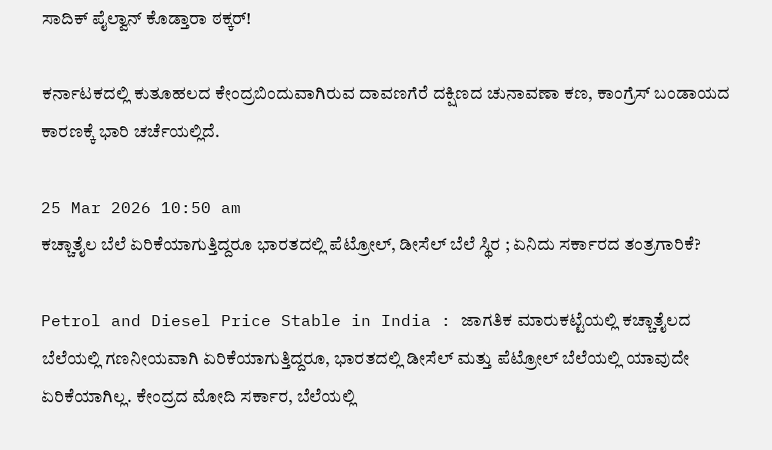ಸಾದಿಕ್ ಪೈಲ್ವಾನ್ ಕೊಡ್ತಾರಾ ಠಕ್ಕರ್!

ಕರ್ನಾಟಕದಲ್ಲಿ ಕುತೂಹಲದ ಕೇಂದ್ರಬಿಂದುವಾಗಿರುವ ದಾವಣಗೆರೆ ದಕ್ಷಿಣದ ಚುನಾವಣಾ ಕಣ, ಕಾಂಗ್ರೆಸ್ ಬಂಡಾಯದ ಕಾರಣಕ್ಕೆ ಭಾರಿ ಚರ್ಚೆಯಲ್ಲಿದೆ.

25 Mar 2026 10:50 am
ಕಚ್ಚಾತೈಲ ಬೆಲೆ ಏರಿಕೆಯಾಗುತ್ತಿದ್ದರೂ ಭಾರತದಲ್ಲಿ ಪೆಟ್ರೋಲ್, ಡೀಸೆಲ್ ಬೆಲೆ ಸ್ಥಿರ ; ಏನಿದು ಸರ್ಕಾರದ ತಂತ್ರಗಾರಿಕೆ?

Petrol and Diesel Price Stable in India : ಜಾಗತಿಕ ಮಾರುಕಟ್ಟೆಯಲ್ಲಿ ಕಚ್ಚಾತೈಲದ ಬೆಲೆಯಲ್ಲಿ ಗಣನೀಯವಾಗಿ ಏರಿಕೆಯಾಗುತ್ತಿದ್ದರೂ, ಭಾರತದಲ್ಲಿ ಡೀಸೆಲ್ ಮತ್ತು ಪೆಟ್ರೋಲ್ ಬೆಲೆಯಲ್ಲಿ ಯಾವುದೇ ಏರಿಕೆಯಾಗಿಲ್ಲ. ಕೇಂದ್ರದ ಮೋದಿ ಸರ್ಕಾರ, ಬೆಲೆಯಲ್ಲಿ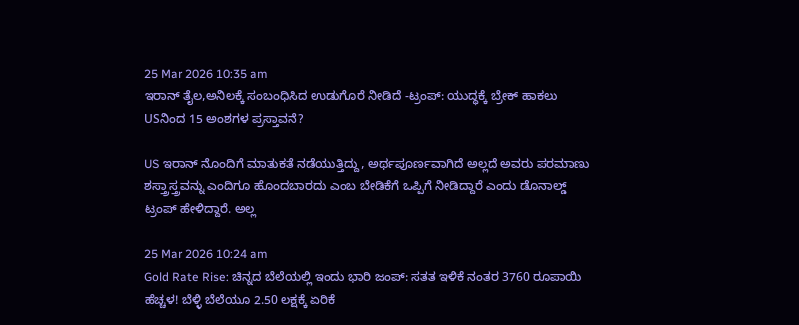25 Mar 2026 10:35 am
ಇರಾನ್‌ ತೈಲ,ಅನಿಲಕ್ಕೆ ಸಂಬಂಧಿಸಿದ ಉಡುಗೊರೆ ನೀಡಿದೆ -ಟ್ರಂಪ್: ಯುದ್ಧಕ್ಕೆ ಬ್ರೇಕ್ ಹಾಕಲು USನಿಂದ 15 ಅಂಶಗಳ ಪ್ರಸ್ತಾವನೆ?

US ಇರಾನ್‌ ನೊಂದಿಗೆ ಮಾತುಕತೆ ನಡೆಯುತ್ತಿದ್ದು, ಅರ್ಥಪೂರ್ಣವಾಗಿದೆ ಅಲ್ಲದೆ ಅವರು ಪರಮಾಣು ಶಸ್ತ್ರಾಸ್ತ್ರವನ್ನು ಎಂದಿಗೂ ಹೊಂದಬಾರದು ಎಂಬ ಬೇಡಿಕೆಗೆ ಒಪ್ಪಿಗೆ ನೀಡಿದ್ದಾರೆ ಎಂದು ಡೊನಾಲ್ಡ್‌ ಟ್ರಂಪ್‌ ಹೇಳಿದ್ದಾರೆ. ಅಲ್ಲ

25 Mar 2026 10:24 am
Gold Rate Rise: ಚಿನ್ನದ ಬೆಲೆಯಲ್ಲಿ ಇಂದು ಭಾರಿ ಜಂಪ್: ಸತತ ಇಳಿಕೆ ನಂತರ 3760 ರೂಪಾಯಿ ಹೆಚ್ಚಳ! ಬೆಳ್ಳಿ ಬೆಲೆಯೂ 2.50 ಲಕ್ಷಕ್ಕೆ ಏರಿಕೆ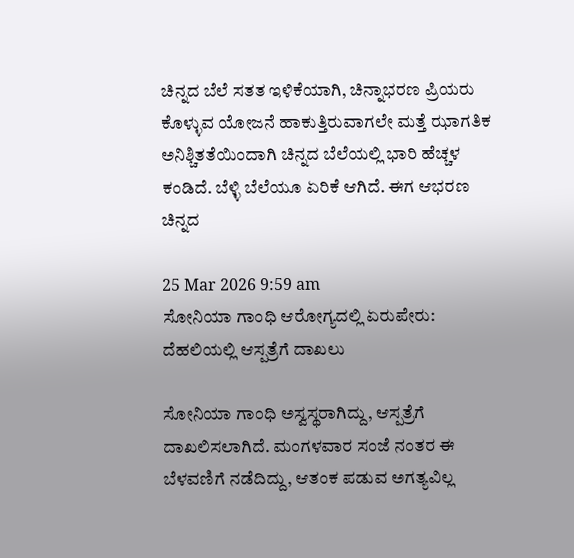ಚಿನ್ನದ ಬೆಲೆ ಸತತ ಇಳಿಕೆಯಾಗಿ, ಚಿನ್ನಾಭರಣ ಪ್ರಿಯರು ಕೊಳ್ಳುವ ಯೋಜನೆ ಹಾಕುತ್ತಿರುವಾಗಲೇ ಮತ್ತೆ ಝಾಗತಿಕ ಅನಿಶ್ಚಿತತೆಯಿಂದಾಗಿ ಚಿನ್ನದ ಬೆಲೆಯಲ್ಲಿ ಭಾರಿ ಹೆಚ್ಚಳ ಕಂಡಿದೆ. ಬೆಳ್ಳಿ ಬೆಲೆಯೂ ಏರಿಕೆ ಆಗಿದೆ. ಈಗ ಆಭರಣ ಚಿನ್ನದ

25 Mar 2026 9:59 am
ಸೋನಿಯಾ ಗಾಂಧಿ ಆರೋಗ್ಯದಲ್ಲಿ ಏರುಪೇರು: ದೆಹಲಿಯಲ್ಲಿ ಆಸ್ಪತ್ರೆಗೆ ದಾಖಲು

ಸೋನಿಯಾ ಗಾಂಧಿ ಅಸ್ವಸ್ಥರಾಗಿದ್ದು, ಆಸ್ಪತ್ರೆಗೆ ದಾಖಲಿಸಲಾಗಿದೆ. ಮಂಗಳವಾರ ಸಂಜೆ ನಂತರ ಈ ಬೆಳವಣಿಗೆ ನಡೆದಿದ್ದು, ಆತಂಕ ಪಡುವ ಅಗತ್ಯವಿಲ್ಲ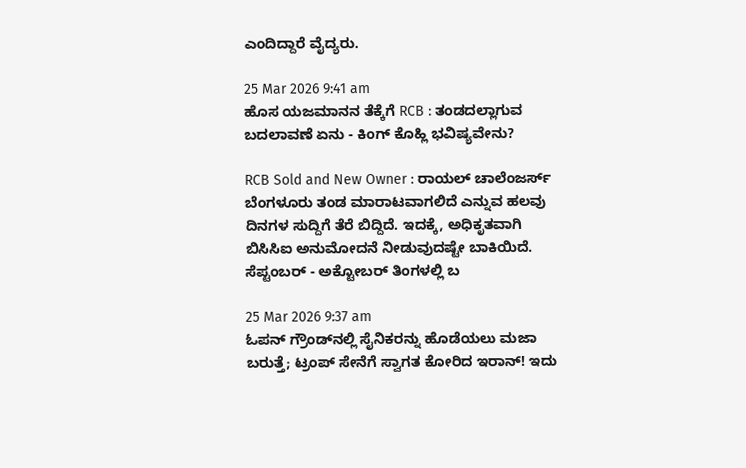ಎಂದಿದ್ದಾರೆ ವೈದ್ಯರು.

25 Mar 2026 9:41 am
ಹೊಸ ಯಜಮಾನನ ತೆಕ್ಕೆಗೆ RCB : ತಂಡದಲ್ಲಾಗುವ ಬದಲಾವಣೆ ಏನು - ಕಿಂಗ್ ಕೊಹ್ಲಿ ಭವಿಷ್ಯವೇನು?

RCB Sold and New Owner : ರಾಯಲ್ ಚಾಲೆಂಜರ್ಸ್ ಬೆಂಗಳೂರು ತಂಡ ಮಾರಾಟವಾಗಲಿದೆ ಎನ್ನುವ ಹಲವು ದಿನಗಳ ಸುದ್ದಿಗೆ ತೆರೆ ಬಿದ್ದಿದೆ. ಇದಕ್ಕೆ, ಅಧಿಕೃತವಾಗಿ ಬಿಸಿಸಿಐ ಅನುಮೋದನೆ ನೀಡುವುದಷ್ಟೇ ಬಾಕಿಯಿದೆ. ಸೆಪ್ಟಂಬರ್ - ಅಕ್ಟೋಬರ್ ತಿಂಗಳಲ್ಲಿ ಬ

25 Mar 2026 9:37 am
ಓಪನ್‌ ಗ್ರೌಂಡ್‌ನಲ್ಲಿ ಸೈನಿಕರನ್ನು ಹೊಡೆಯಲು ಮಜಾ ಬರುತ್ತೆ; ಟ್ರಂಪ್‌ ಸೇನೆಗೆ ಸ್ವಾಗತ ಕೋರಿದ ಇರಾನ್‌! ಇದು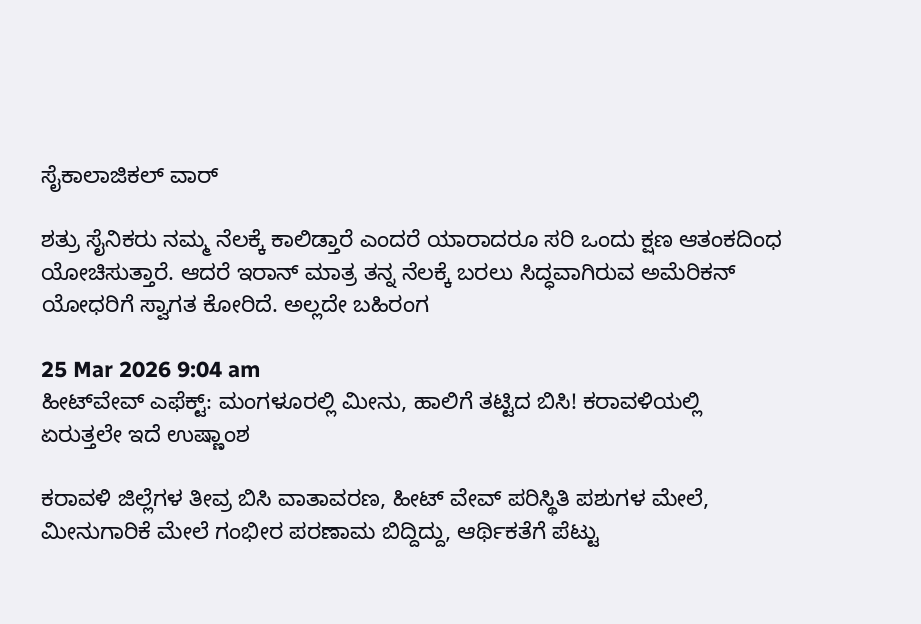ಸೈಕಾಲಾಜಿಕಲ್‌ ವಾರ್‌

ಶತ್ರು ಸೈನಿಕರು ನಮ್ಮ ನೆಲಕ್ಕೆ ಕಾಲಿಡ್ತಾರೆ ಎಂದರೆ ಯಾರಾದರೂ ಸರಿ ಒಂದು ಕ್ಷಣ ಆತಂಕದಿಂಧ ಯೋಚಿಸುತ್ತಾರೆ. ಆದರೆ ಇರಾನ್‌ ಮಾತ್ರ ತನ್ನ ನೆಲಕ್ಕೆ ಬರಲು ಸಿದ್ಧವಾಗಿರುವ ಅಮೆರಿಕನ್‌ ಯೋಧರಿಗೆ ಸ್ವಾಗತ ಕೋರಿದೆ. ಅಲ್ಲದೇ ಬಹಿರಂಗ

25 Mar 2026 9:04 am
ಹೀಟ್‌ವೇವ್‌ ಎಫೆಕ್ಟ್: ಮಂಗಳೂರಲ್ಲಿ ಮೀನು, ಹಾಲಿಗೆ ತಟ್ಟಿದ ಬಿಸಿ! ಕರಾವಳಿಯಲ್ಲಿ ಏರುತ್ತಲೇ ಇದೆ ಉಷ್ಣಾಂಶ

ಕರಾವಳಿ ಜಿಲ್ಲೆಗಳ ತೀವ್ರ ಬಿಸಿ ವಾತಾವರಣ, ಹೀಟ್‌ ವೇವ್ ಪರಿಸ್ಥಿತಿ ಪಶುಗಳ ಮೇಲೆ, ಮೀನುಗಾರಿಕೆ ಮೇಲೆ ಗಂಭೀರ ಪರಣಾಮ ಬಿದ್ದಿದ್ದು, ಆರ್ಥಿಕತೆಗೆ ಪೆಟ್ಟು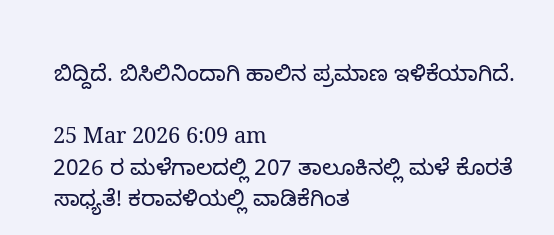ಬಿದ್ದಿದೆ. ಬಿಸಿಲಿನಿಂದಾಗಿ ಹಾಲಿನ ಪ್ರಮಾಣ ಇಳಿಕೆಯಾಗಿದೆ.

25 Mar 2026 6:09 am
2026 ರ ಮಳೆಗಾಲದಲ್ಲಿ 207 ತಾಲೂಕಿನಲ್ಲಿ ಮಳೆ ಕೊರತೆ ಸಾಧ್ಯತೆ! ಕರಾವಳಿಯಲ್ಲಿ ವಾಡಿಕೆಗಿಂತ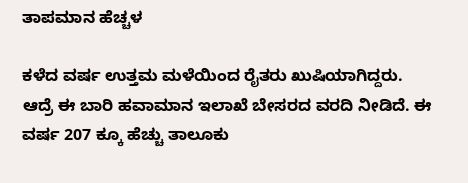ತಾಪಮಾನ ಹೆಚ್ಚಳ

ಕಳೆದ ವರ್ಷ ಉತ್ತಮ ಮಳೆಯಿಂದ ರೈತರು ಖುಷಿಯಾಗಿದ್ದರು. ಆದ್ರೆ ಈ ಬಾರಿ ಹವಾಮಾನ ಇಲಾಖೆ ಬೇಸರದ ವರದಿ ನೀಡಿದೆ. ಈ ವರ್ಷ 207 ಕ್ಕೂ ಹೆಚ್ಚು ತಾಲೂಕು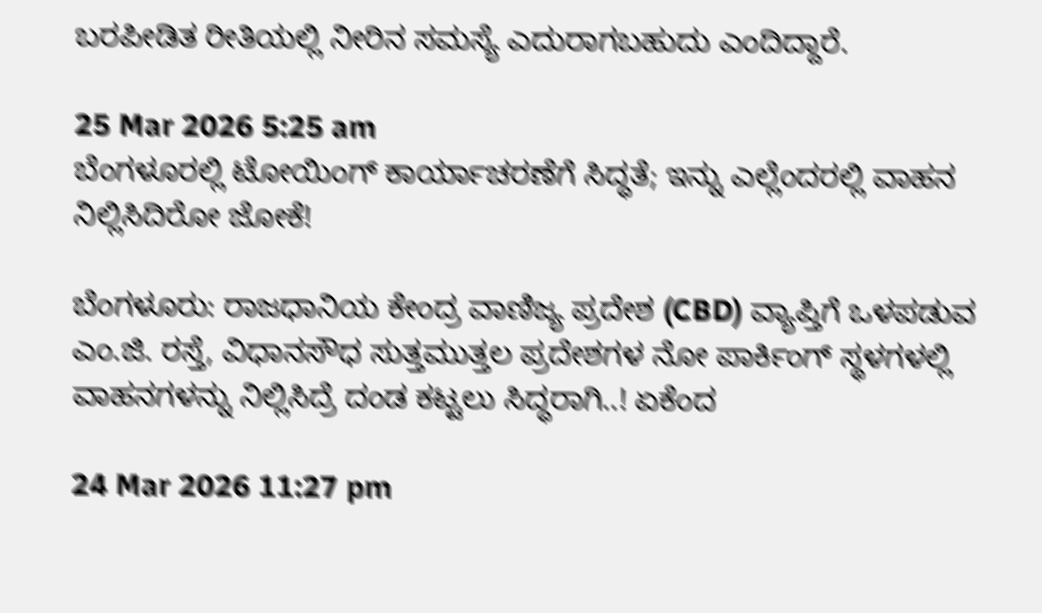ಬರಪೀಡಿತ ರೀತಿಯಲ್ಲಿ ನೀರಿನ ಸಮಸ್ಯೆ ಎದುರಾಗಬಹುದು ಎಂದಿದ್ದಾರೆ.

25 Mar 2026 5:25 am
ಬೆಂಗಳೂರಲ್ಲಿ ಟೋಯಿಂಗ್‌ ಕಾರ್ಯಾಚರಣೆಗೆ ಸಿದ್ಧತೆ; ಇನ್ನು ಎಲ್ಲೆಂದರಲ್ಲಿ ವಾಹನ ನಿಲ್ಲಿಸಿದಿರೋ ಜೋಕೆ!

ಬೆಂಗಳೂರು: ರಾಜಧಾನಿಯ ಕೇಂದ್ರ ವಾಣಿಜ್ಯ ಪ್ರದೇಶ (CBD) ವ್ಯಾಪ್ತಿಗೆ ಒಳಪಡುವ ಎಂ.ಜಿ. ರಸ್ತೆ, ವಿಧಾನಸೌಧ ಸುತ್ತಮುತ್ತಲ ಪ್ರದೇಶಗಳ ನೋ ಪಾರ್ಕಿಂಗ್‌ ಸ್ಥಳಗಳಲ್ಲಿ ವಾಹನಗಳನ್ನು ನಿಲ್ಲಿಸಿದ್ರೆ ದಂಡ ಕಟ್ಟಲು ಸಿದ್ಧರಾಗಿ..! ಏಕೆಂದ

24 Mar 2026 11:27 pm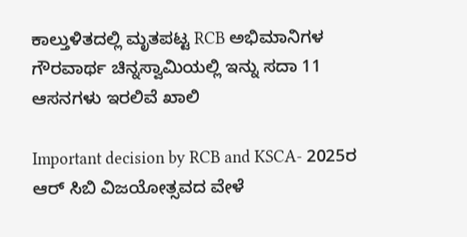ಕಾಲ್ತುಳಿತದಲ್ಲಿ ಮೃತಪಟ್ಟ RCB ಅಭಿಮಾನಿಗಳ ಗೌರವಾರ್ಥ ಚಿನ್ನಸ್ವಾಮಿಯಲ್ಲಿ ಇನ್ನು ಸದಾ 11 ಆಸನಗಳು ಇರಲಿವೆ ಖಾಲಿ

Important decision by RCB and KSCA- 2025ರ ಆರ್ ಸಿಬಿ ವಿಜಯೋತ್ಸವದ ವೇಳೆ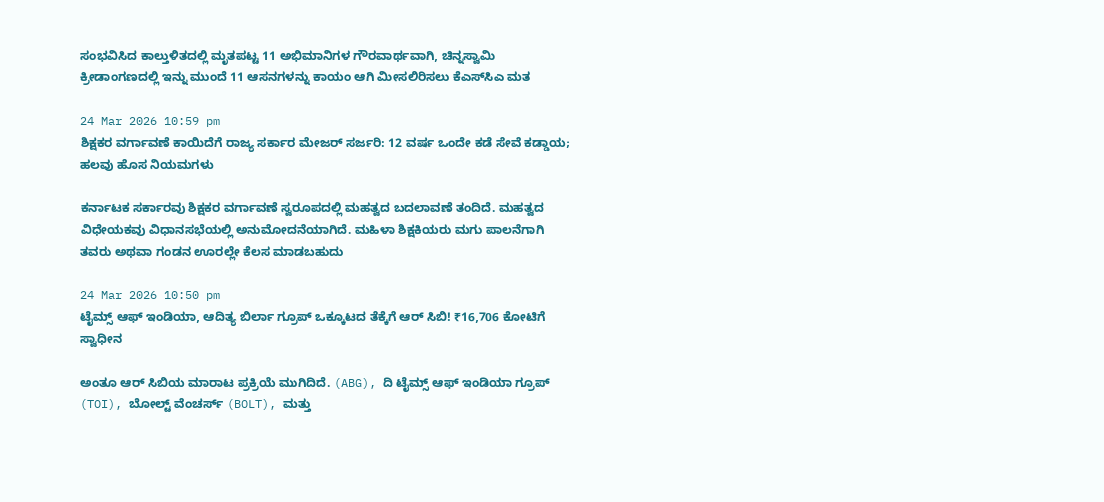ಸಂಭವಿಸಿದ ಕಾಲ್ತುಳಿತದಲ್ಲಿ ಮೃತಪಟ್ಟ 11 ಅಭಿಮಾನಿಗಳ ಗೌರವಾರ್ಥವಾಗಿ, ಚಿನ್ನಸ್ವಾಮಿ ಕ್ರೀಡಾಂಗಣದಲ್ಲಿ ಇನ್ನು ಮುಂದೆ 11 ಆಸನಗಳನ್ನು ಕಾಯಂ ಆಗಿ ಮೀಸಲಿರಿಸಲು ಕೆಎಸ್‌ಸಿಎ ಮತ

24 Mar 2026 10:59 pm
ಶಿಕ್ಷಕರ ವರ್ಗಾವಣೆ ಕಾಯಿದೆಗೆ ರಾಜ್ಯ ಸರ್ಕಾರ ಮೇಜರ್‌ ಸರ್ಜರಿ: 12 ವರ್ಷ ಒಂದೇ ಕಡೆ ಸೇವೆ ಕಡ್ಡಾಯ; ಹಲವು ಹೊಸ ನಿಯಮಗಳು

ಕರ್ನಾಟಕ ಸರ್ಕಾರವು ಶಿಕ್ಷಕರ ವರ್ಗಾವಣೆ ಸ್ವರೂಪದಲ್ಲಿ ಮಹತ್ವದ ಬದಲಾವಣೆ ತಂದಿದೆ. ಮಹತ್ವದ ವಿಧೇಯಕವು ವಿಧಾನಸಭೆಯಲ್ಲಿ ಅನುಮೋದನೆಯಾಗಿದೆ. ಮಹಿಳಾ ಶಿಕ್ಷಕಿಯರು ಮಗು ಪಾಲನೆಗಾಗಿ ತವರು ಅಥವಾ ಗಂಡನ ಊರಲ್ಲೇ ಕೆಲಸ ಮಾಡಬಹುದು

24 Mar 2026 10:50 pm
ಟೈಮ್ಸ್ ಆಫ್ ಇಂಡಿಯಾ, ಆದಿತ್ಯ ಬಿರ್ಲಾ ಗ್ರೂಪ್ ಒಕ್ಕೂಟದ ತೆಕ್ಕೆಗೆ ಆರ್ ಸಿಬಿ! ₹16,706 ಕೋಟಿಗೆ ಸ್ವಾಧೀನ

ಅಂತೂ ಆರ್ ಸಿಬಿಯ ಮಾರಾಟ ಪ್ರಕ್ರಿಯೆ ಮುಗಿದಿದೆ. (ABG), ದಿ ಟೈಮ್ಸ್ ಆಫ್ ಇಂಡಿಯಾ ಗ್ರೂಪ್ (TOI), ಬೋಲ್ಟ್ ವೆಂಚರ್ಸ್ (BOLT), ಮತ್ತು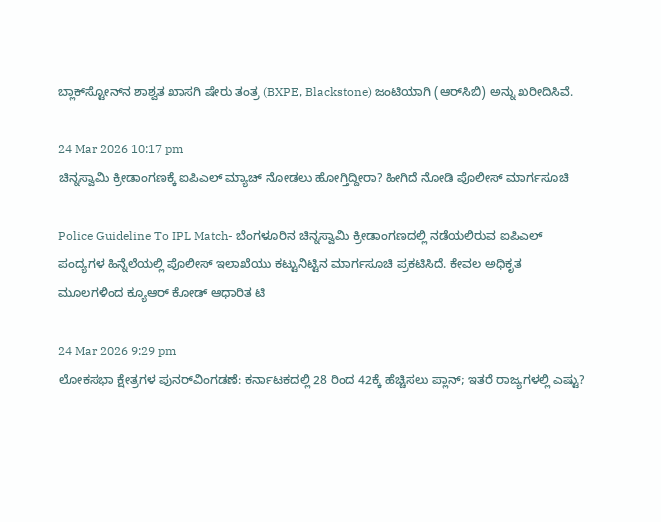ಬ್ಲಾಕ್‌ಸ್ಟೋನ್‌ನ ಶಾಶ್ವತ ಖಾಸಗಿ ಷೇರು ತಂತ್ರ (BXPE, Blackstone) ಜಂಟಿಯಾಗಿ (ಆರ್‌ಸಿಬಿ) ಅನ್ನು ಖರೀದಿಸಿವೆ.

24 Mar 2026 10:17 pm
ಚಿನ್ನಸ್ವಾಮಿ ಕ್ರೀಡಾಂಗಣಕ್ಕೆ ಐಪಿಎಲ್ ಮ್ಯಾಚ್ ನೋಡಲು ಹೋಗ್ತಿದ್ದೀರಾ? ಹೀಗಿದೆ ನೋಡಿ ಪೊಲೀಸ್ ಮಾರ್ಗಸೂಚಿ

Police Guideline To IPL Match- ಬೆಂಗಳೂರಿನ ಚಿನ್ನಸ್ವಾಮಿ ಕ್ರೀಡಾಂಗಣದಲ್ಲಿ ನಡೆಯಲಿರುವ ಐಪಿಎಲ್ ಪಂದ್ಯಗಳ ಹಿನ್ನೆಲೆಯಲ್ಲಿ ಪೊಲೀಸ್ ಇಲಾಖೆಯು ಕಟ್ಟುನಿಟ್ಟಿನ ಮಾರ್ಗಸೂಚಿ ಪ್ರಕಟಿಸಿದೆ. ಕೇವಲ ಅಧಿಕೃತ ಮೂಲಗಳಿಂದ ಕ್ಯೂಆರ್ ಕೋಡ್ ಆಧಾರಿತ ಟಿ

24 Mar 2026 9:29 pm
ಲೋಕಸಭಾ ಕ್ಷೇತ್ರಗಳ ಪುನರ್‌ವಿಂಗಡಣೆ: ಕರ್ನಾಟಕದಲ್ಲಿ 28 ರಿಂದ 42ಕ್ಕೆ ಹೆಚ್ಚಿಸಲು ಪ್ಲಾನ್‌; ಇತರೆ ರಾಜ್ಯಗಳಲ್ಲಿ ಎಷ್ಟು?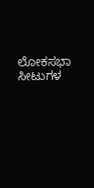ಲೋಕಸಭಾ ಸೀಟುಗಳ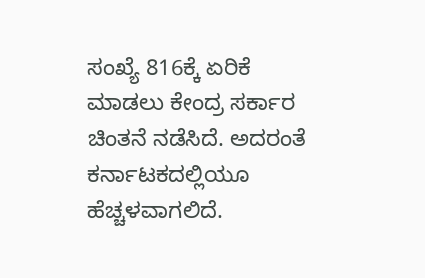ಸಂಖ್ಯೆ 816ಕ್ಕೆ ಏರಿಕೆ ಮಾಡಲು ಕೇಂದ್ರ ಸರ್ಕಾರ ಚಿಂತನೆ ನಡೆಸಿದೆ. ಅದರಂತೆ ಕರ್ನಾಟಕದಲ್ಲಿಯೂ ಹೆಚ್ಚಳವಾಗಲಿದೆ.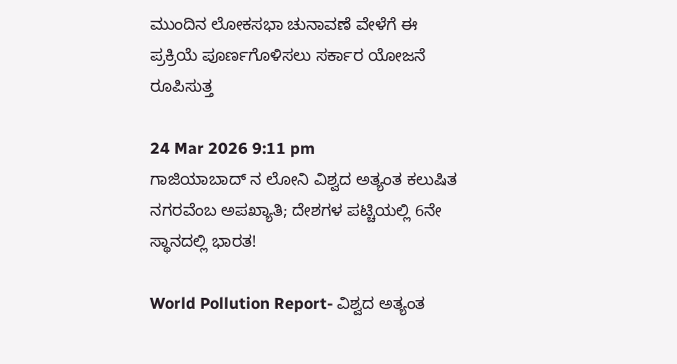ಮುಂದಿನ ಲೋಕಸಭಾ ಚುನಾವಣೆ ವೇಳೆಗೆ ಈ ಪ್ರಕ್ರಿಯೆ ಪೂರ್ಣಗೊಳಿಸಲು ಸರ್ಕಾರ ಯೋಜನೆ ರೂಪಿಸುತ್ತ

24 Mar 2026 9:11 pm
ಗಾಜಿಯಾಬಾದ್ ನ ಲೋನಿ ವಿಶ್ವದ ಅತ್ಯಂತ ಕಲುಷಿತ ನಗರವೆಂಬ ಅಪಖ್ಯಾತಿ; ದೇಶಗಳ ಪಟ್ಚಿಯಲ್ಲಿ 6ನೇ ಸ್ಥಾನದಲ್ಲಿ ಭಾರತ!

World Pollution Report- ವಿಶ್ವದ ಅತ್ಯಂತ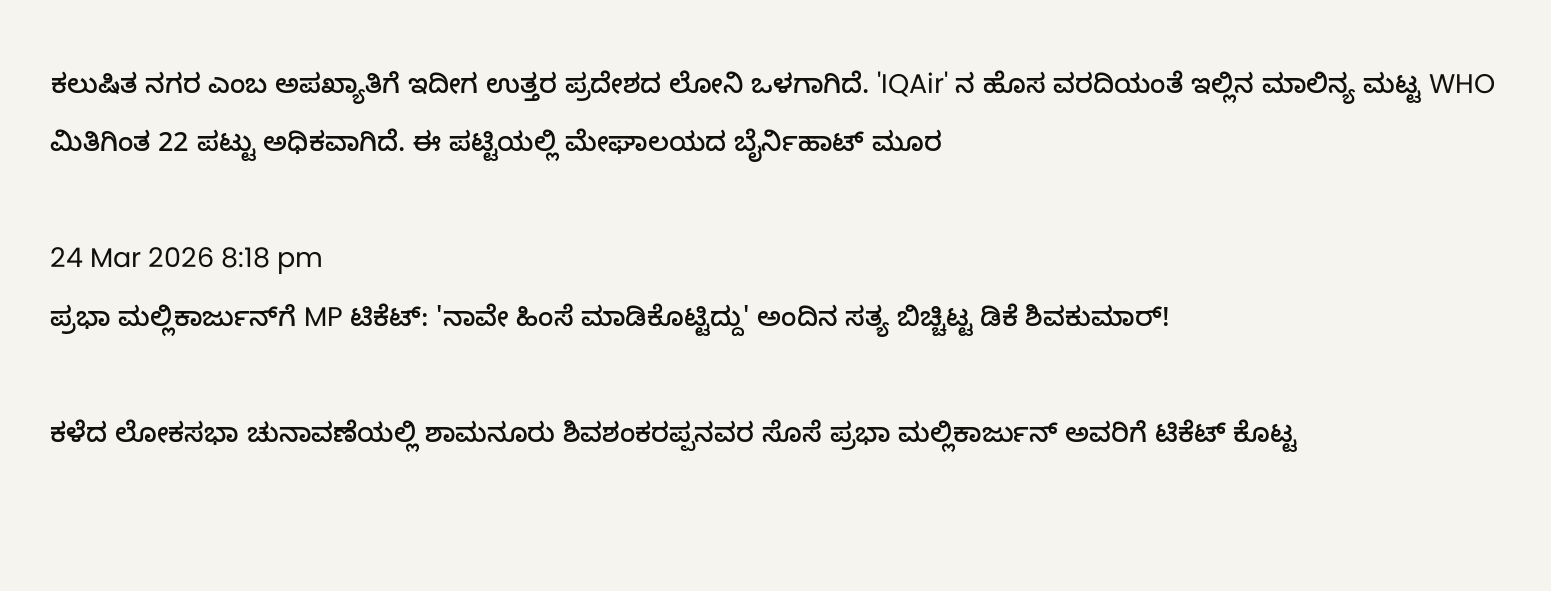ಕಲುಷಿತ ನಗರ ಎಂಬ ಅಪಖ್ಯಾತಿಗೆ ಇದೀಗ ಉತ್ತರ ಪ್ರದೇಶದ ಲೋನಿ ಒಳಗಾಗಿದೆ. 'IQAir' ನ ಹೊಸ ವರದಿಯಂತೆ ಇಲ್ಲಿನ ಮಾಲಿನ್ಯ ಮಟ್ಟ WHO ಮಿತಿಗಿಂತ 22 ಪಟ್ಟು ಅಧಿಕವಾಗಿದೆ. ಈ ಪಟ್ಟಿಯಲ್ಲಿ ಮೇಘಾಲಯದ ಬೈರ್ನಿಹಾಟ್ ಮೂರ

24 Mar 2026 8:18 pm
ಪ್ರಭಾ ಮಲ್ಲಿಕಾರ್ಜುನ್‌ಗೆ MP ಟಿಕೆಟ್‌: 'ನಾವೇ ಹಿಂಸೆ ಮಾಡಿಕೊಟ್ಟಿದ್ದು' ಅಂದಿನ ಸತ್ಯ ಬಿಚ್ಚಿಟ್ಟ ಡಿಕೆ ಶಿವಕುಮಾರ್!

ಕಳೆದ ಲೋಕಸಭಾ ಚುನಾವಣೆಯಲ್ಲಿ ಶಾಮನೂರು ಶಿವಶಂಕರಪ್ಪನವರ ಸೊಸೆ ಪ್ರಭಾ ಮಲ್ಲಿಕಾರ್ಜುನ್‌ ಅವರಿಗೆ ಟಿಕೆಟ್‌ ಕೊಟ್ಟ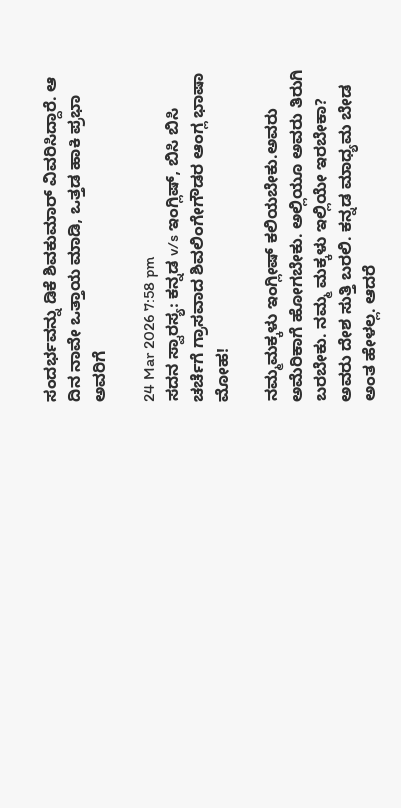ಸಂದರ್ಭವನ್ನು ಡಿಕೆ ಶಿವಕುಮಾರ್ ವಿವರಿಸಿದ್ದಾರೆ. ಆ ದಿನ ನಾವೇ ಒತ್ತಾಯ ಮಾಡಿ, ಒತ್ತಡ ಹಾಕಿ ಪ್ರಭಾ ಅವರಿಗೆ

24 Mar 2026 7:58 pm
ಸದನ ಸ್ವಾರಸ್ಯ: ಕನ್ನಡ v/s ಇಂಗ್ಲಿಷ್, ಬಿಸಿ ಬಿಸಿ ಚರ್ಚೆಗೆ ಗ್ರಾಸವಾದ ಶಿವಲಿಂಗೇಗೌಡರ ಆಂಗ್ಲ ಭಾಷಾ ಮೋಹ!

ನಮ್ಮ‌ಮಕ್ಕಳು ಇಂಗ್ಲೀಷ್ ಕಲಿಯಬೇಕು.ಅವರು ಅಮೆರಿಕಾಗೆ ಹೋಗಬೇಕು. ಅಲ್ಲಿಯೂ ಅವರು ತಿರುಗಿ ಬರಬೇಕು. ನಮ್ಮ ಮಕ್ಕಳು ಇಲ್ಲಿಯೇ ಇರಬೇಕಾ? ಅವರು ದೇಶ ಸುತ್ತಿ ಬರಲಿ. ಕನ್ನಡ ಮಾಧ್ಯಮ ಬೇಡ ಅಂತ ಹೇಳಲ್ಲ. ಆದರೆ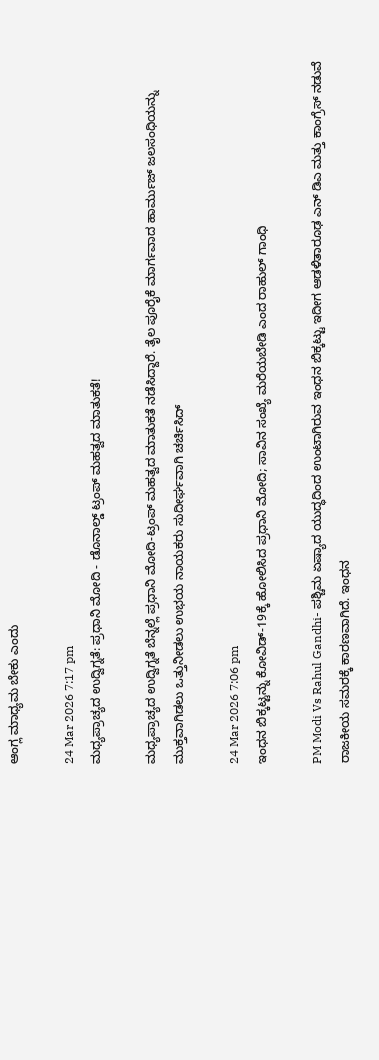ಆಂಗ್ಲ ಮಾಧ್ಯಮ ಬೇಕು ಎಂದು

24 Mar 2026 7:17 pm
ಮಧ್ಯಪ್ರಾಚ್ಯದ ಉದ್ವಿಗ್ನತೆ: ಪ್ರಧಾನಿ ಮೋದಿ - ಡೊನಾಲ್ಡ್ ಟ್ರಂಪ್ ಮಹತ್ವದ ಮಾತುಕತೆ!

ಮಧ್ಯಪ್ರಾಚ್ಯದ ಉದ್ವಿಗ್ನತೆ ಬೆನ್ನಲ್ಲೆ ಪ್ರಧಾನಿ ಮೋದಿ-ಟ್ರಂಪ್ ಮಹತ್ವದ ಮಾತುಕತೆ ನಡೆಸಿದ್ದಾರೆ. ತೈಲ ಪೂರೈಕೆ ಮಾರ್ಗವಾದ ಹಾರ್ಮುಜ್‌ ಜಲಸಂಧಿಯನ್ನು ಮುಕ್ತವಾಗಿಡಲು ಒತ್ತುನೀಡಲು ಉಭಯ ನಾಯಕರು ಸುದೀರ್ಘವಾಗಿ ಚರ್ಚಿಸಿದ್

24 Mar 2026 7:06 pm
ಇಂಧನ ಬಿಕ್ಕಟ್ಟನ್ನು ಕೋವಿಡ್-19ಕ್ಕೆ ಹೋಲಿಸಿದ ಪ್ರಧಾನಿ ಮೋದಿ; ಸಾವಿನ ಸಂಖ್ಯೆ ಮರೆಯಬೇಡಿ ಎಂದ ರಾಹುಲ್ ಗಾಂಧಿ

PM Modi Vs Rahul Gandhi- ಪಶ್ಚಿಮ ಏಷ್ಯಾದ ಯುದ್ಧದಿಂದ ಉಂಟಾಗಿರುವ ಇಂಧನ ಬಿಕ್ಕಟ್ಟು ಇದೀಗ ಆಡಳಿತಾರೂಢ ಎನ್ ಡಿಎ ಮತ್ತು ಕಾಂಗ್ರೆಸ್ ನಡುವೆ ರಾಜಕೀಯ ಸಮರಕ್ಕೆ ಕಾರಣವಾಗಿದೆ. ಇಂಧನ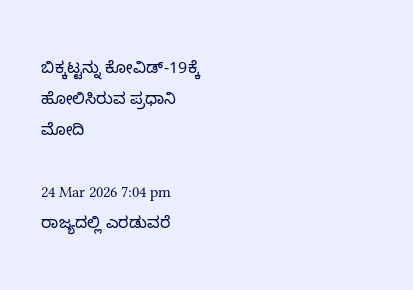ಬಿಕ್ಕಟ್ಟನ್ನು ಕೋವಿಡ್-19ಕ್ಕೆ ಹೋಲಿಸಿರುವ ಪ್ರಧಾನಿ ಮೋದಿ

24 Mar 2026 7:04 pm
ರಾಜ್ಯದಲ್ಲಿ ಎರಡುವರೆ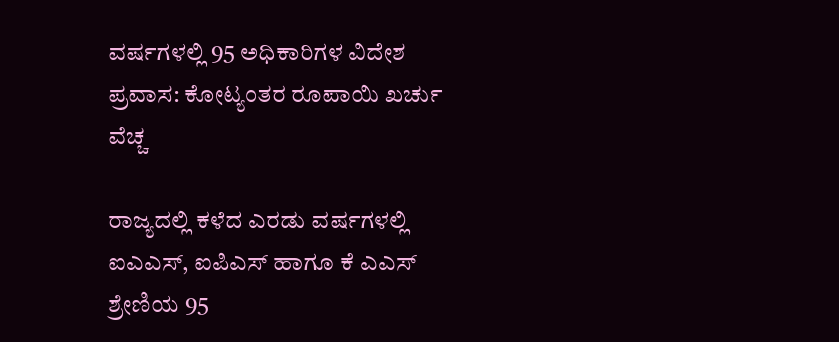ವರ್ಷಗಳಲ್ಲಿ 95 ಅಧಿಕಾರಿಗಳ ವಿದೇಶ ಪ್ರವಾಸ: ಕೋಟ್ಯಂತರ ರೂಪಾಯಿ ಖರ್ಚು ವೆಚ್ಚ

ರಾಜ್ಯದಲ್ಲಿ ಕಳೆದ ಎರಡು ವರ್ಷಗಳಲ್ಲಿ ಐಎಎಸ್, ಐಪಿಎಸ್ ಹಾಗೂ ಕೆ ಎಎಸ್ ಶ್ರೇಣಿಯ 95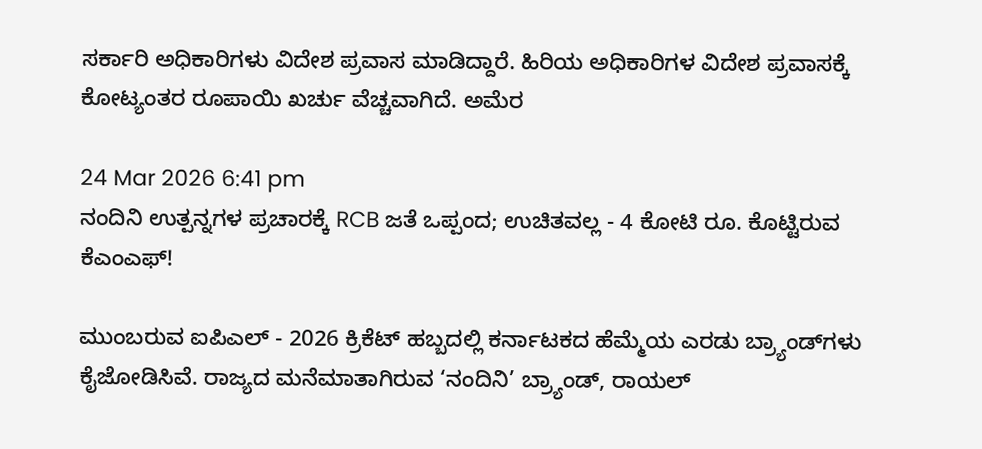ಸರ್ಕಾರಿ ಅಧಿಕಾರಿಗಳು ವಿದೇಶ ಪ್ರವಾಸ ಮಾಡಿದ್ದಾರೆ. ಹಿರಿಯ ಅಧಿಕಾರಿಗಳ ವಿದೇಶ ಪ್ರವಾಸಕ್ಕೆ ಕೋಟ್ಯಂತರ ರೂಪಾಯಿ ಖರ್ಚು ವೆಚ್ಚವಾಗಿದೆ. ಅಮೆರ

24 Mar 2026 6:41 pm
ನಂದಿನಿ ಉತ್ಪನ್ನಗಳ ಪ್ರಚಾರಕ್ಕೆ RCB ಜತೆ ಒಪ್ಪಂದ; ಉಚಿತವಲ್ಲ - 4 ಕೋಟಿ ರೂ. ಕೊಟ್ಟಿರುವ ಕೆಎಂಎಫ್‌!

ಮುಂಬರುವ ಐಪಿಎಲ್ - 2026 ಕ್ರಿಕೆಟ್ ಹಬ್ಬದಲ್ಲಿ ಕರ್ನಾಟಕದ ಹೆಮ್ಮೆಯ ಎರಡು ಬ್ರ್ಯಾಂಡ್‌ಗಳು ಕೈಜೋಡಿಸಿವೆ. ರಾಜ್ಯದ ಮನೆಮಾತಾಗಿರುವ ‘ನಂದಿನಿ’ ಬ್ರ್ಯಾಂಡ್, ರಾಯಲ್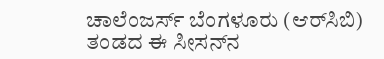ಚಾಲೆಂಜರ್ಸ್ ಬೆಂಗಳೂರು (ಆರ್‌ಸಿಬಿ) ತಂಡದ ಈ ಸೀಸನ್‌ನ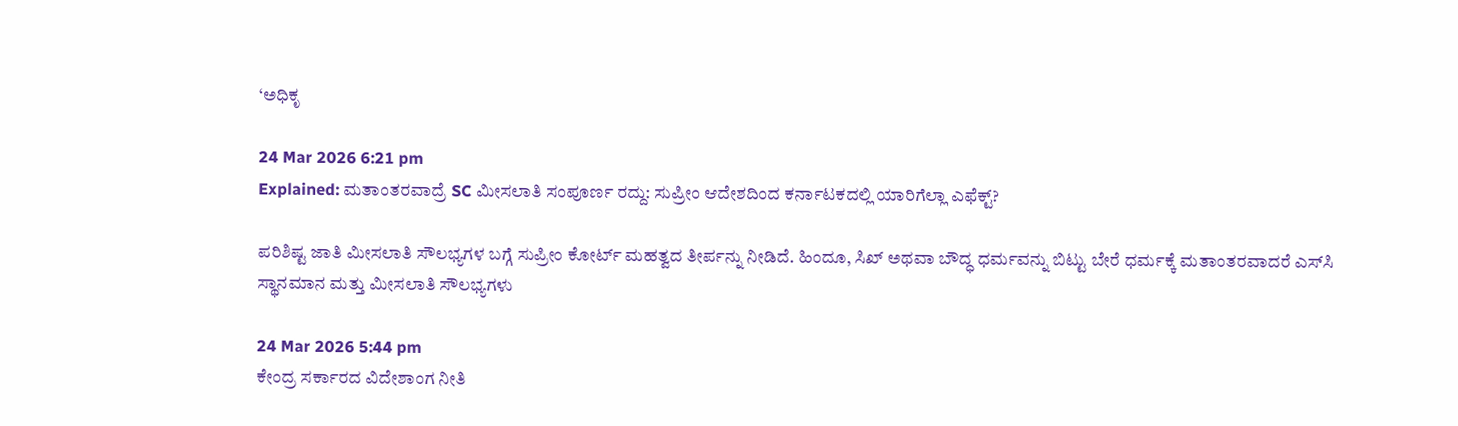‘ಅಧಿಕೃ

24 Mar 2026 6:21 pm
Explained: ಮತಾಂತರವಾದ್ರೆ SC ಮೀಸಲಾತಿ ಸಂಪೂರ್ಣ ರದ್ದು: ಸುಪ್ರೀಂ ಆದೇಶದಿಂದ ಕರ್ನಾಟಕದಲ್ಲಿ ಯಾರಿಗೆಲ್ಲಾ ಎಫೆಕ್ಟ್‌?

ಪರಿಶಿಷ್ಟ ಜಾತಿ ಮೀಸಲಾತಿ ಸೌಲಭ್ಯಗಳ ಬಗ್ಗೆ ಸುಪ್ರೀಂ ಕೋರ್ಟ್‌ ಮಹತ್ವದ ತೀರ್ಪನ್ನು ನೀಡಿದೆ. ಹಿಂದೂ, ಸಿಖ್ ಅಥವಾ ಬೌದ್ಧ ಧರ್ಮವನ್ನು ಬಿಟ್ಟು ಬೇರೆ ಧರ್ಮಕ್ಕೆ ಮತಾಂತರವಾದರೆ ಎಸ್‌ಸಿ ಸ್ಥಾನಮಾನ ಮತ್ತು ಮೀಸಲಾತಿ ಸೌಲಭ್ಯಗಳು

24 Mar 2026 5:44 pm
ಕೇಂದ್ರ ಸರ್ಕಾರದ ವಿದೇಶಾಂಗ ನೀತಿ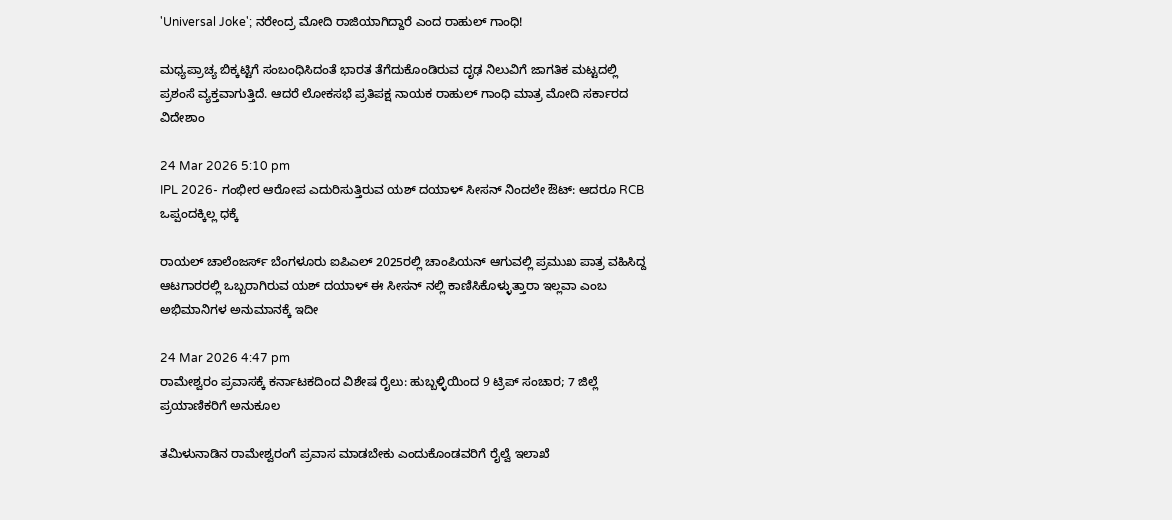'Universal Joke'; ನರೇಂದ್ರ ಮೋದಿ ರಾಜಿಯಾಗಿದ್ದಾರೆ ಎಂದ ರಾಹುಲ್‌ ಗಾಂಧಿ!

ಮಧ್ಯಪ್ರಾಚ್ಯ ಬಿಕ್ಕಟ್ಟಿಗೆ ಸಂಬಂಧಿಸಿದಂತೆ ಭಾರತ ತೆಗೆದುಕೊಂಡಿರುವ ದೃಢ ನಿಲುವಿಗೆ ಜಾಗತಿಕ ಮಟ್ಟದಲ್ಲಿ ಪ್ರಶಂಸೆ ವ್ಯಕ್ತವಾಗುತ್ತಿದೆ. ಆದರೆ ಲೋಕಸಭೆ ಪ್ರತಿಪಕ್ಷ ನಾಯಕ ರಾಹುಲ್‌ ಗಾಂಧಿ ಮಾತ್ರ ಮೋದಿ ಸರ್ಕಾರದ ವಿದೇಶಾಂ

24 Mar 2026 5:10 pm
IPL 2026- ಗಂಭೀರ ಆರೋಪ ಎದುರಿಸುತ್ತಿರುವ ಯಶ್ ದಯಾಳ್ ಸೀಸನ್ ನಿಂದಲೇ ಔಟ್: ಆದರೂ RCB ಒಪ್ಪಂದಕ್ಕಿಲ್ಲ ಧಕ್ಕೆ

ರಾಯಲ್ ಚಾಲೆಂಜರ್ಸ್ ಬೆಂಗಳೂರು ಐಪಿಎಲ್ 2025ರಲ್ಲಿ ಚಾಂಪಿಯನ್ ಆಗುವಲ್ಲಿ ಪ್ರಮುಖ ಪಾತ್ರ ವಹಿಸಿದ್ದ ಆಟಗಾರರಲ್ಲಿ ಒಬ್ಬರಾಗಿರುವ ಯಶ್ ದಯಾಳ್ ಈ ಸೀಸನ್ ನಲ್ಲಿ ಕಾಣಿಸಿಕೊಳ್ಳುತ್ತಾರಾ ಇಲ್ಲವಾ ಎಂಬ ಅಭಿಮಾನಿಗಳ ಅನುಮಾನಕ್ಕೆ ಇದೀ

24 Mar 2026 4:47 pm
ರಾಮೇಶ್ವರಂ ಪ್ರವಾಸಕ್ಕೆ ಕರ್ನಾಟಕದಿಂದ ವಿಶೇಷ ರೈಲು: ಹುಬ್ಬಳ್ಳಿಯಿಂದ 9 ಟ್ರಿಪ್‌ ಸಂಚಾರ; 7 ಜಿಲ್ಲೆ ಪ್ರಯಾಣಿಕರಿಗೆ ಅನುಕೂಲ

ತಮಿಳುನಾಡಿನ ರಾಮೇಶ್ವರಂಗೆ ಪ್ರವಾಸ ಮಾಡಬೇಕು ಎಂದುಕೊಂಡವರಿಗೆ ರೈಲ್ವೆ ಇಲಾಖೆ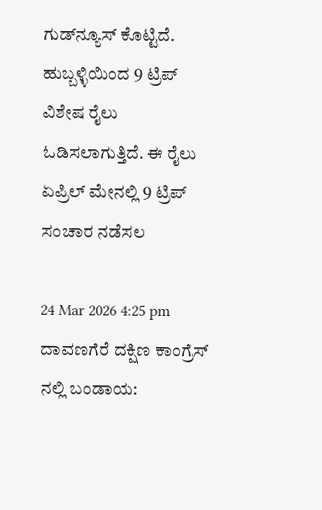ಗುಡ್‌ನ್ಯೂಸ್‌ ಕೊಟ್ಟಿದೆ. ಹುಬ್ಬಳ್ಳಿಯಿಂದ 9 ಟ್ರಿಪ್‌ ವಿಶೇಷ ರೈಲು ಓಡಿಸಲಾಗುತ್ತಿದೆ. ಈ ರೈಲು ಏಪ್ರಿಲ್‌ ಮೇನಲ್ಲಿ 9 ಟ್ರಿಪ್‌ ಸಂಚಾರ ನಡೆಸಲ

24 Mar 2026 4:25 pm
ದಾವಣಗೆರೆ ದಕ್ಷಿಣ ಕಾಂಗ್ರೆಸ್ ನಲ್ಲಿ ಬಂಡಾಯ: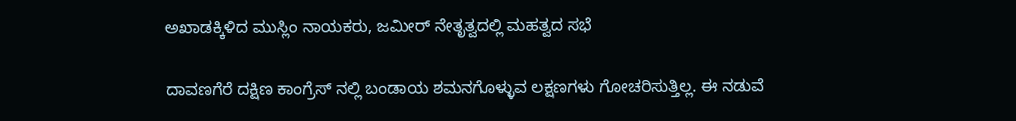ಅಖಾಡಕ್ಕಿಳಿದ ಮುಸ್ಲಿಂ ನಾಯಕರು, ಜಮೀರ್ ನೇತೃತ್ವದಲ್ಲಿ ಮಹತ್ವದ ಸಭೆ

ದಾವಣಗೆರೆ ದಕ್ಷಿಣ ಕಾಂಗ್ರೆಸ್ ನಲ್ಲಿ ಬಂಡಾಯ ಶಮನಗೊಳ್ಳುವ ಲಕ್ಷಣಗಳು ಗೋಚರಿಸುತ್ತಿಲ್ಲ. ಈ ನಡುವೆ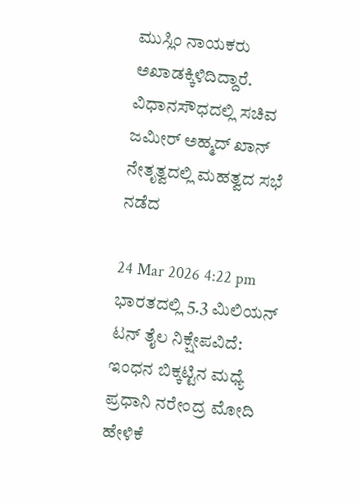ಮುಸ್ಲಿಂ ನಾಯಕರು ಅಖಾಡಕ್ಕಿಳಿದಿದ್ದಾರೆ. ವಿಧಾನಸೌಧದಲ್ಲಿ ಸಚಿವ ಜಮೀರ್ ಅಹ್ಮದ್ ಖಾನ್ ನೇತೃತ್ವದಲ್ಲಿ ಮಹತ್ವದ ಸಭೆ ನಡೆದ

24 Mar 2026 4:22 pm
ಭಾರತದಲ್ಲಿ 5.3 ಮಿಲಿಯನ್ ಟನ್ ತೈಲ ನಿಕ್ಷೇಪವಿದೆ: ಇಂಧನ ಬಿಕ್ಕಟ್ಟಿನ ಮಧ್ಯೆ ಪ್ರಧಾನಿ ನರೇಂದ್ರ ಮೋದಿ ಹೇಳಿಕೆ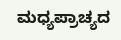ಮಧ್ಯಪ್ರಾಚ್ಯದ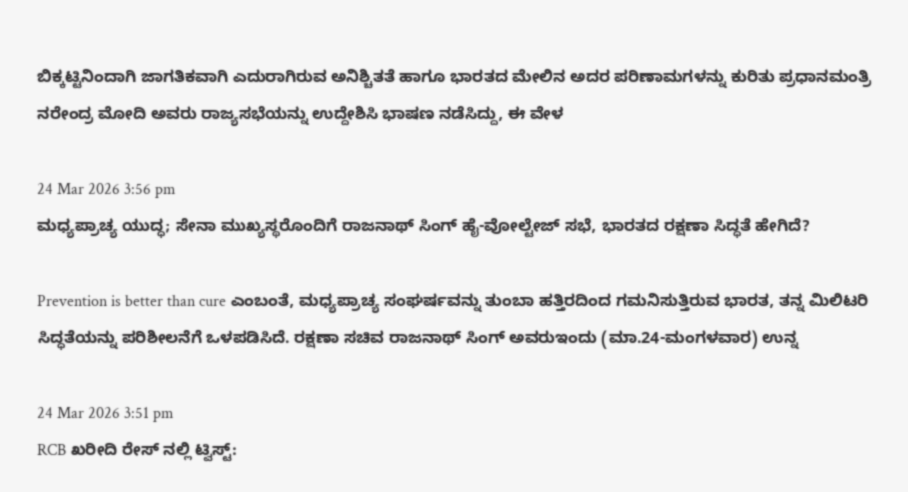ಬಿಕ್ಕಟ್ಟಿನಿಂದಾಗಿ ಜಾಗತಿಕವಾಗಿ ಎದುರಾಗಿರುವ ಅನಿಶ್ಚಿತತೆ ಹಾಗೂ ಭಾರತದ ಮೇಲಿನ ಅದರ ಪರಿಣಾಮಗಳನ್ನು ಕುರಿತು ಪ್ರಧಾನಮಂತ್ರಿ ನರೇಂದ್ರ ಮೋದಿ ಅವರು ರಾಜ್ಯಸಭೆಯನ್ನು ಉದ್ದೇಶಿಸಿ ಭಾಷಣ ನಡೆಸಿದ್ದು, ಈ ವೇಳ

24 Mar 2026 3:56 pm
ಮಧ್ಯಪ್ರಾಚ್ಯ ಯುದ್ಧ; ಸೇನಾ ಮುಖ್ಯಸ್ಥರೊಂದಿಗೆ ರಾಜನಾಥ್‌ ಸಿಂಗ್‌ ಹೈ-ವೋಲ್ಟೇಜ್‌ ಸಭೆ, ಭಾರತದ ರಕ್ಷಣಾ ಸಿದ್ಧತೆ ಹೇಗಿದೆ?

Prevention is better than cure ಎಂಬಂತೆ, ಮಧ್ಯಪ್ರಾಚ್ಯ ಸಂಘರ್ಷವನ್ನು ತುಂಬಾ ಹತ್ತಿರದಿಂದ ಗಮನಿಸುತ್ತಿರುವ ಭಾರತ, ತನ್ನ ಮಿಲಿಟರಿ ಸಿದ್ಧತೆಯನ್ನು ಪರಿಶೀಲನೆಗೆ ಒಳಪಡಿಸಿದೆ. ರಕ್ಷಣಾ ಸಚಿವ ರಾಜನಾಥ್‌ ಸಿಂಗ್‌ ಅವರುಇಂದು (ಮಾ.24-ಮಂಗಳವಾರ) ಉನ್ನ

24 Mar 2026 3:51 pm
RCB ಖರೀದಿ ರೇಸ್ ನಲ್ಲಿ ಟ್ವಿಸ್ಟ್: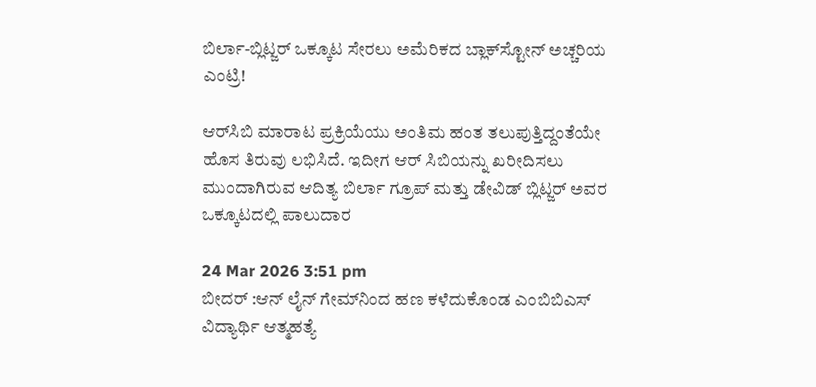ಬಿರ್ಲಾ-ಬ್ಲಿಟ್ಜರ್ ಒಕ್ಕೂಟ ಸೇರಲು ಅಮೆರಿಕದ ಬ್ಲಾಕ್‌ಸ್ಟೋನ್ ಅಚ್ಚರಿಯ ಎಂಟ್ರಿ!

ಆರ್‌ಸಿಬಿ ಮಾರಾಟ ಪ್ರಕ್ರಿಯೆಯು ಅಂತಿಮ ಹಂತ ತಲುಪುತ್ತಿದ್ದಂತೆಯೇ ಹೊಸ ತಿರುವು ಲಭಿಸಿದೆ. ಇದೀಗ ಆರ್ ಸಿಬಿಯನ್ನು ಖರೀದಿಸಲು ಮುಂದಾಗಿರುವ ಆದಿತ್ಯ ಬಿರ್ಲಾ ಗ್ರೂಪ್ ಮತ್ತು ಡೇವಿಡ್ ಬ್ಲಿಟ್ಜರ್ ಅವರ ಒಕ್ಕೂಟದಲ್ಲಿ ಪಾಲುದಾರ

24 Mar 2026 3:51 pm
ಬೀದರ್ :ಆನ್ ಲೈನ್ ಗೇಮ್‌ನಿಂದ ಹಣ ಕಳೆದುಕೊಂಡ ಎಂಬಿಬಿಎಸ್ ವಿದ್ಯಾರ್ಥಿ ಆತ್ಮಹತ್ಯೆ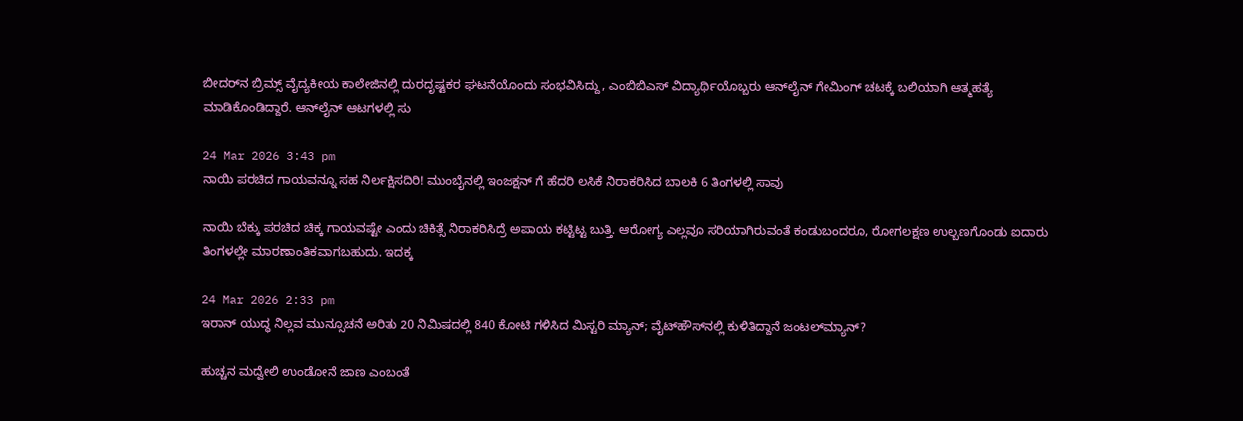ಬೀದರ್‌ನ ಬ್ರಿಮ್ಸ್ ವೈದ್ಯಕೀಯ ಕಾಲೇಜಿನಲ್ಲಿ ದುರದೃಷ್ಟಕರ ಘಟನೆಯೊಂದು ಸಂಭವಿಸಿದ್ದು, ಎಂಬಿಬಿಎಸ್ ವಿದ್ಯಾರ್ಥಿಯೊಬ್ಬರು ಆನ್‌ಲೈನ್ ಗೇಮಿಂಗ್ ಚಟಕ್ಕೆ ಬಲಿಯಾಗಿ ಆತ್ಮಹತ್ಯೆ ಮಾಡಿಕೊಂಡಿದ್ದಾರೆ. ಆನ್‌ಲೈನ್ ಆಟಗಳಲ್ಲಿ ಸು

24 Mar 2026 3:43 pm
ನಾಯಿ ಪರಚಿದ ಗಾಯವನ್ನೂ ಸಹ ನಿರ್ಲಕ್ಷಿಸದಿರಿ! ಮುಂಬೈನಲ್ಲಿ ಇಂಜಕ್ಷನ್ ಗೆ ಹೆದರಿ ಲಸಿಕೆ ನಿರಾಕರಿಸಿದ ಬಾಲಕಿ 6 ತಿಂಗಳಲ್ಲಿ ಸಾವು

ನಾಯಿ ಬೆಕ್ಕು ಪರಚಿದ ಚಿಕ್ಕ ಗಾಯವಷ್ಟೇ ಎಂದು ಚಿಕಿತ್ಸೆ ನಿರಾಕರಿಸಿದ್ರೆ ಅಪಾಯ ಕಟ್ಟಿಟ್ಟ ಬುತ್ತಿ. ಆರೋಗ್ಯ ಎಲ್ಲವೂ ಸರಿಯಾಗಿರುವಂತೆ ಕಂಡುಬಂದರೂ, ರೋಗಲಕ್ಷಣ ಉಲ್ಬಣಗೊಂಡು ಐದಾರು ತಿಂಗಳಲ್ಲೇ ಮಾರಣಾಂತಿಕವಾಗಬಹುದು. ಇದಕ್ಕ

24 Mar 2026 2:33 pm
ಇರಾನ್‌ ಯುದ್ಧ ನಿಲ್ಲವ ಮುನ್ಸೂಚನೆ ಅರಿತು 20 ನಿಮಿಷದಲ್ಲಿ 840 ಕೋಟಿ ಗಳಿಸಿದ ಮಿಸ್ಟರಿ ಮ್ಯಾನ್; ವೈಟ್‌ಹೌಸ್‌ನಲ್ಲಿ ಕುಳಿತಿದ್ದಾನೆ ಜಂಟಲ್‌ಮ್ಯಾನ್?

ಹುಚ್ಚನ ಮದ್ವೇಲಿ ಉಂಡೋನೆ ಜಾಣ ಎಂಬಂತೆ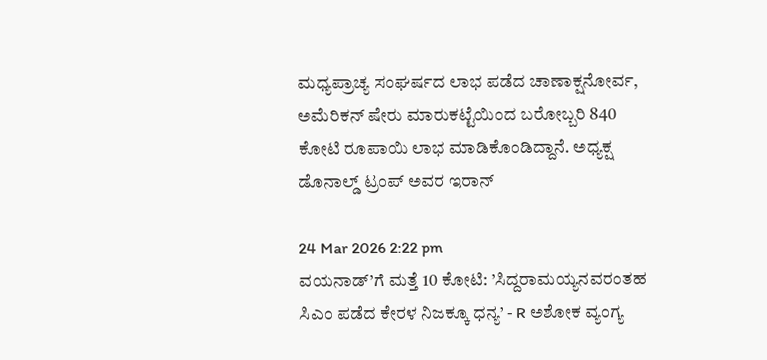ಮಧ್ಯಪ್ರಾಚ್ಯ ಸಂಘರ್ಷದ ಲಾಭ ಪಡೆದ ಚಾಣಾಕ್ಷನೋರ್ವ, ಅಮೆರಿಕನ್‌ ಷೇರು ಮಾರುಕಟ್ಟೆಯಿಂದ ಬರೋಬ್ಬರಿ 840 ಕೋಟಿ ರೂಪಾಯಿ ಲಾಭ ಮಾಡಿಕೊಂಡಿದ್ದಾನೆ. ಅಧ್ಯಕ್ಷ ಡೊನಾಲ್ಡ್‌ ಟ್ರಂಪ್ ಅವರ ಇರಾನ್

24 Mar 2026 2:22 pm
ವಯನಾಡ್’ಗೆ ಮತ್ತೆ 10 ಕೋಟಿ: ’ಸಿದ್ದರಾಮಯ್ಯನವರಂತಹ ಸಿಎಂ ಪಡೆದ ಕೇರಳ ನಿಜಕ್ಕೂ ಧನ್ಯ’ - R ಅಶೋಕ ವ್ಯಂಗ್ಯ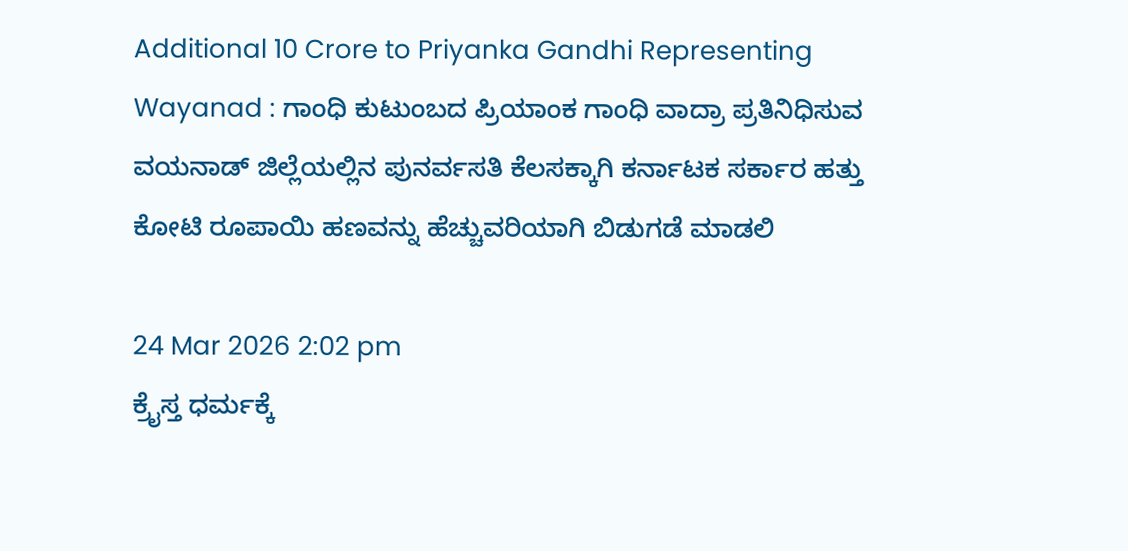Additional 10 Crore to Priyanka Gandhi Representing Wayanad : ಗಾಂಧಿ ಕುಟುಂಬದ ಪ್ರಿಯಾಂಕ ಗಾಂಧಿ ವಾದ್ರಾ ಪ್ರತಿನಿಧಿಸುವ ವಯನಾಡ್ ಜಿಲ್ಲೆಯಲ್ಲಿನ ಪುನರ್ವಸತಿ ಕೆಲಸಕ್ಕಾಗಿ ಕರ್ನಾಟಕ ಸರ್ಕಾರ ಹತ್ತು ಕೋಟಿ ರೂಪಾಯಿ ಹಣವನ್ನು ಹೆಚ್ಚುವರಿಯಾಗಿ ಬಿಡುಗಡೆ ಮಾಡಲಿ

24 Mar 2026 2:02 pm
ಕ್ರೈಸ್ತ ಧರ್ಮಕ್ಕೆ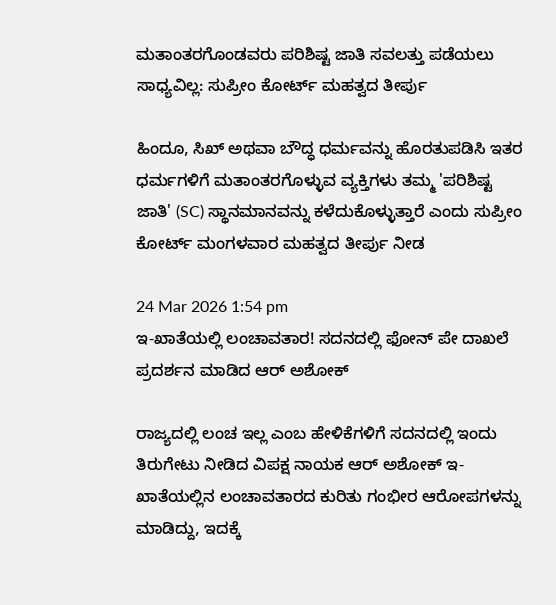ಮತಾಂತರಗೊಂಡವರು ಪರಿಶಿಷ್ಟ ಜಾತಿ ಸವಲತ್ತು ಪಡೆಯಲು ಸಾಧ್ಯವಿಲ್ಲ: ಸುಪ್ರೀಂ ಕೋರ್ಟ್ ಮಹತ್ವದ ತೀರ್ಪು

ಹಿಂದೂ, ಸಿಖ್ ಅಥವಾ ಬೌದ್ಧ ಧರ್ಮವನ್ನು ಹೊರತುಪಡಿಸಿ ಇತರ ಧರ್ಮಗಳಿಗೆ ಮತಾಂತರಗೊಳ್ಳುವ ವ್ಯಕ್ತಿಗಳು ತಮ್ಮ 'ಪರಿಶಿಷ್ಟ ಜಾತಿ' (SC) ಸ್ಥಾನಮಾನವನ್ನು ಕಳೆದುಕೊಳ್ಳುತ್ತಾರೆ ಎಂದು ಸುಪ್ರೀಂ ಕೋರ್ಟ್ ಮಂಗಳವಾರ ಮಹತ್ವದ ತೀರ್ಪು ನೀಡ

24 Mar 2026 1:54 pm
ಇ-ಖಾತೆಯಲ್ಲಿ ಲಂಚಾವತಾರ! ಸದನದಲ್ಲಿ ಫೋನ್ ಪೇ ದಾಖಲೆ ಪ್ರದರ್ಶನ ಮಾಡಿದ ಆರ್ ಅಶೋಕ್

ರಾಜ್ಯದಲ್ಲಿ ಲಂಚ ಇಲ್ಲ ಎಂಬ ಹೇಳಿಕೆಗಳಿಗೆ ಸದನದಲ್ಲಿ ಇಂದು ತಿರುಗೇಟು ನೀಡಿದ ವಿಪಕ್ಷ ನಾಯಕ ಆರ್ ಅಶೋಕ್ ಇ-ಖಾತೆಯಲ್ಲಿನ ಲಂಚಾವತಾರದ ಕುರಿತು ಗಂಭೀರ ಆರೋಪಗಳನ್ನು ಮಾಡಿದ್ದು, ಇದಕ್ಕೆ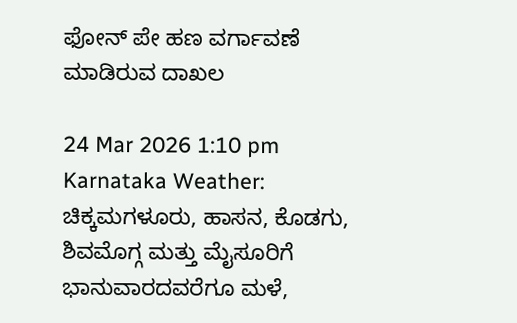ಫೋನ್‌ ಪೇ ಹಣ ವರ್ಗಾವಣೆ ಮಾಡಿರುವ ದಾಖಲ

24 Mar 2026 1:10 pm
Karnataka Weather: ಚಿಕ್ಕಮಗಳೂರು, ಹಾಸನ, ಕೊಡಗು, ಶಿವಮೊಗ್ಗ ಮತ್ತು ಮೈಸೂರಿಗೆ ಭಾನುವಾರದವರೆಗೂ ಮಳೆ,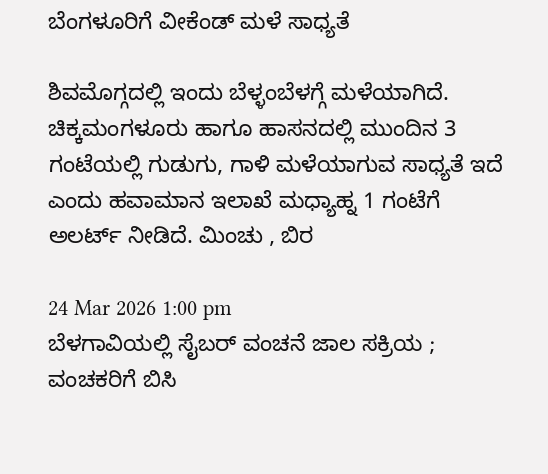ಬೆಂಗಳೂರಿಗೆ ವೀಕೆಂಡ್ ಮಳೆ ಸಾಧ್ಯತೆ

ಶಿವಮೊಗ್ಗದಲ್ಲಿ ಇಂದು ಬೆಳ್ಳಂಬೆಳಗ್ಗೆ ಮಳೆಯಾಗಿದೆ. ಚಿಕ್ಕಮಂಗಳೂರು ಹಾಗೂ ಹಾಸನದಲ್ಲಿ ಮುಂದಿನ 3 ಗಂಟೆಯಲ್ಲಿ ಗುಡುಗು, ಗಾಳಿ ಮಳೆಯಾಗುವ ಸಾಧ್ಯತೆ ಇದೆ ಎಂದು ಹವಾಮಾನ ಇಲಾಖೆ ಮಧ್ಯಾಹ್ನ 1 ಗಂಟೆಗೆ ಅಲರ್ಟ್ ನೀಡಿದೆ. ಮಿಂಚು , ಬಿರ

24 Mar 2026 1:00 pm
ಬೆಳಗಾವಿಯಲ್ಲಿ ಸೈಬರ್ ವಂಚನೆ ಜಾಲ ಸಕ್ರಿಯ ; ವಂಚಕರಿಗೆ ಬಿಸಿ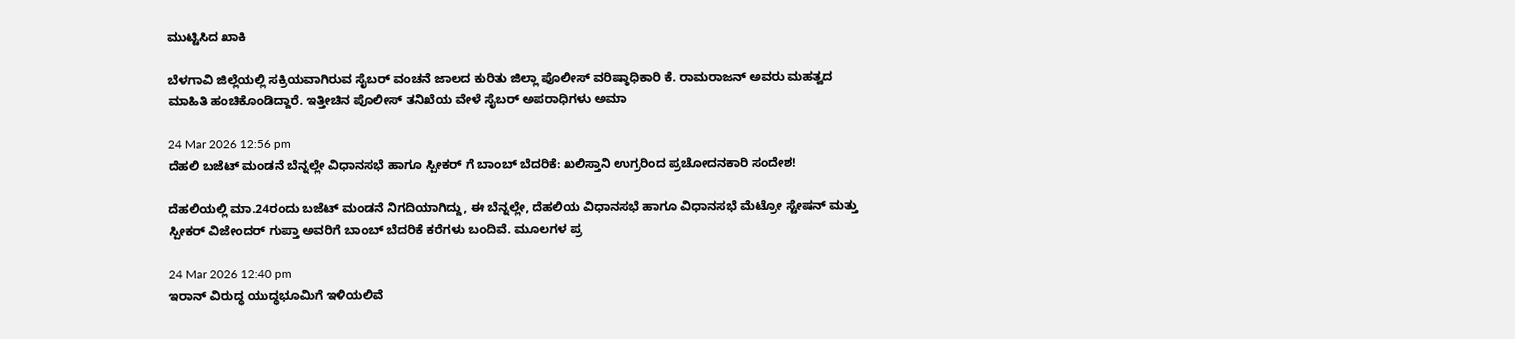ಮುಟ್ಟಿಸಿದ ಖಾಕಿ

ಬೆಳಗಾವಿ ಜಿಲ್ಲೆಯಲ್ಲಿ ಸಕ್ರಿಯವಾಗಿರುವ ಸೈಬರ್ ವಂಚನೆ ಜಾಲದ ಕುರಿತು ಜಿಲ್ಲಾ ಪೊಲೀಸ್ ವರಿಷ್ಠಾಧಿಕಾರಿ ಕೆ. ರಾಮರಾಜನ್ ಅವರು ಮಹತ್ವದ ಮಾಹಿತಿ ಹಂಚಿಕೊಂಡಿದ್ದಾರೆ. ಇತ್ತೀಚಿನ ಪೊಲೀಸ್ ತನಿಖೆಯ ವೇಳೆ ಸೈಬರ್ ಅಪರಾಧಿಗಳು ಅಮಾ

24 Mar 2026 12:56 pm
ದೆಹಲಿ ಬಜೆಟ್‌ ಮಂಡನೆ ಬೆನ್ನಲ್ಲೇ ವಿಧಾನಸಭೆ ಹಾಗೂ ಸ್ಪೀಕರ್‌ ಗೆ ಬಾಂಬ್‌ ಬೆದರಿಕೆ: ಖಲಿಸ್ತಾನಿ ಉಗ್ರರಿಂದ ಪ್ರಚೋದನಕಾರಿ ಸಂದೇಶ!

ದೆಹಲಿಯಲ್ಲಿ ಮಾ.24ರಂದು ಬಜೆಟ್‌ ಮಂಡನೆ ನಿಗದಿಯಾಗಿದ್ದು, ಈ ಬೆನ್ನಲ್ಲೇ, ದೆಹಲಿಯ ವಿಧಾನಸಭೆ ಹಾಗೂ ವಿಧಾನಸಭೆ ಮೆಟ್ರೋ ಸ್ಟೇಷನ್‌ ಮತ್ತು ಸ್ಪೀಕರ್‌ ವಿಜೇಂದರ್‌ ಗುಪ್ತಾ ಅವರಿಗೆ ಬಾಂಬ್‌ ಬೆದರಿಕೆ ಕರೆಗಳು ಬಂದಿವೆ. ಮೂಲಗಳ ಪ್ರ

24 Mar 2026 12:40 pm
ಇರಾನ್‌ ವಿರುದ್ಧ ಯುದ್ಧಭೂಮಿಗೆ ಇಳಿಯಲಿವೆ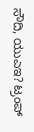ಸೌದಿ, ಯುಎಇ? ಟ್ರಂಪ್‌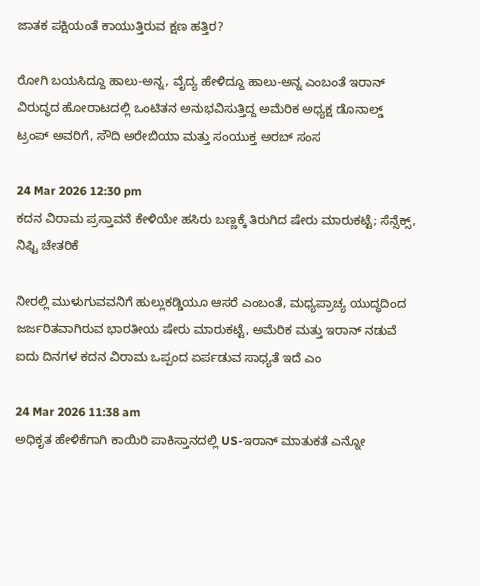ಜಾತಕ ಪಕ್ಷಿಯಂತೆ ಕಾಯುತ್ತಿರುವ ಕ್ಷಣ ಹತ್ತಿರ?

ರೋಗಿ ಬಯಸಿದ್ದೂ ಹಾಲು-ಅನ್ನ, ವೈದ್ಯ ಹೇಳಿದ್ದೂ ಹಾಲು-ಅನ್ನ ಎಂಬಂತೆ ಇರಾನ್‌ ವಿರುದ್ಧದ ಹೋರಾಟದಲ್ಲಿ ಒಂಟಿತನ ಅನುಭವಿಸುತ್ತಿದ್ದ ಅಮೆರಿಕ ಅಧ್ಯಕ್ಷ ಡೊನಾಲ್ಡ್‌ ಟ್ರಂಪ್‌ ಅವರಿಗೆ, ಸೌದಿ ಅರೇಬಿಯಾ ಮತ್ತು ಸಂಯುಕ್ತ ಅರಬ್‌ ಸಂಸ

24 Mar 2026 12:30 pm
ಕದನ ವಿರಾಮ ಪ್ರಸ್ತಾವನೆ ಕೇಳಿಯೇ ಹಸಿರು ಬಣ್ಣಕ್ಕೆ ತಿರುಗಿದ ಷೇರು ಮಾರುಕಟ್ಟೆ; ಸೆನ್ಸೆಕ್ಸ್‌, ನಿಫ್ಟಿ ಚೇತರಿಕೆ

ನೀರಲ್ಲಿ ಮುಳುಗುವವನಿಗೆ ಹುಲ್ಲುಕಡ್ಡಿಯೂ ಆಸರೆ ಎಂಬಂತೆ, ಮಧ್ಯಪ್ರಾಚ್ಯ ಯುದ್ಧದಿಂದ ಜರ್ಜರಿತವಾಗಿರುವ ಭಾರತೀಯ ಷೇರು ಮಾರುಕಟ್ಟೆ, ಅಮೆರಿಕ ಮತ್ತು ಇರಾನ್‌ ನಡುವೆ ಐದು ದಿನಗಳ ಕದನ ವಿರಾಮ ಒಪ್ಪಂದ ಏರ್ಪಡುವ ಸಾಧ್ಯತೆ ಇದೆ ಎಂ

24 Mar 2026 11:38 am
ಅಧಿಕೃತ ಹೇಳಿಕೆಗಾಗಿ ಕಾಯಿರಿ ಪಾಕಿಸ್ತಾನದಲ್ಲಿ US-ಇರಾನ್ ಮಾತುಕತೆ ಎನ್ನೋ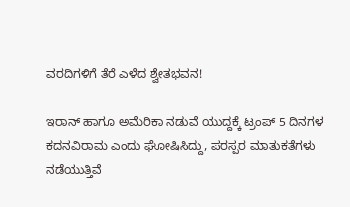ವರದಿಗಳಿಗೆ ತೆರೆ ಎಳೆದ ಶ್ವೇತಭವನ!

ಇರಾನ್‌ ಹಾಗೂ ಅಮೆರಿಕಾ ನಡುವೆ ಯುದ್ದಕ್ಕೆ ಟ್ರಂಪ್‌ 5 ದಿನಗಳ ಕದನವಿರಾಮ ಎಂದು ಘೋಷಿಸಿದ್ದು, ಪರಸ್ಪರ ಮಾತುಕತೆಗಳು ನಡೆಯುತ್ತಿವೆ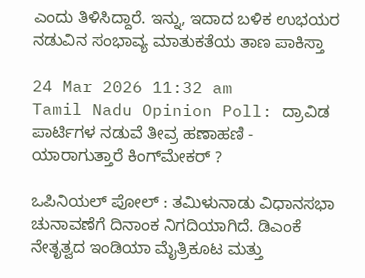ಎಂದು ತಿಳಿಸಿದ್ದಾರೆ. ಇನ್ನು, ಇದಾದ ಬಳಿಕ ಉಭಯರ ನಡುವಿನ ಸಂಭಾವ್ಯ ಮಾತುಕತೆಯ ತಾಣ ಪಾಕಿಸ್ತಾ

24 Mar 2026 11:32 am
Tamil Nadu Opinion Poll: ದ್ರಾವಿಡ ಪಾರ್ಟಿಗಳ ನಡುವೆ ತೀವ್ರ ಹಣಾಹಣಿ - ಯಾರಾಗುತ್ತಾರೆ ಕಿಂಗ್‌ಮೇಕರ್ ?

ಒಪಿನಿಯಲ್ ಪೋಲ್ : ತಮಿಳುನಾಡು ವಿಧಾನಸಭಾ ಚುನಾವಣೆಗೆ ದಿನಾಂಕ ನಿಗದಿಯಾಗಿದೆ. ಡಿಎಂಕೆ ನೇತೃತ್ವದ ಇಂಡಿಯಾ ಮೈತ್ರಿಕೂಟ ಮತ್ತು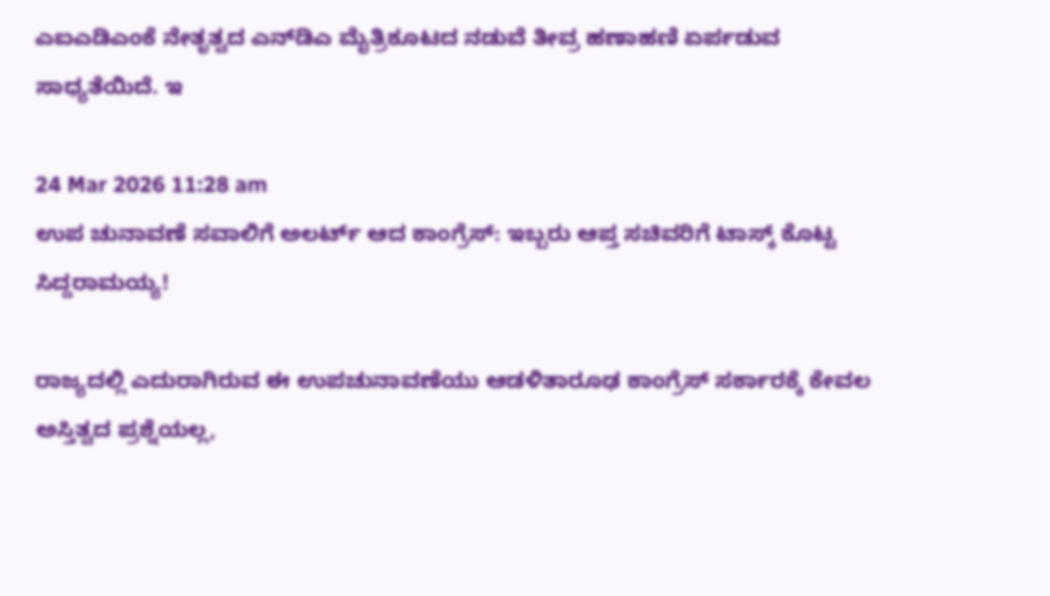ಎಐಎಡಿಎಂಕೆ ನೇತೃತ್ವದ ಎನ್‌ಡಿಎ ಮೈತ್ರಿಕೂಟದ ನಡುವೆ ತೀವ್ರ ಹಣಾಹಣಿ ಏರ್ಪಡುವ ಸಾಧ್ಯತೆಯಿದೆ. ಇ

24 Mar 2026 11:28 am
ಉಪ ಚುನಾವಣೆ ಸವಾಲಿಗೆ ಅಲರ್ಟ್ ಆದ ಕಾಂಗ್ರೆಸ್‌: ಇಬ್ಬರು ಆಪ್ತ ಸಚಿವರಿಗೆ ಟಾಸ್ಕ್ ಕೊಟ್ಟ ಸಿದ್ದರಾಮಯ್ಯ!

ರಾಜ್ಯದಲ್ಲಿ ಎದುರಾಗಿರುವ ಈ ಉಪಚುನಾವಣೆಯು ಆಡಳಿತಾರೂಢ ಕಾಂಗ್ರೆಸ್‌ ಸರ್ಕಾರಕ್ಕೆ ಕೇವಲ ಅಸ್ತಿತ್ವದ ಪ್ರಶ್ನೆಯಲ್ಲ,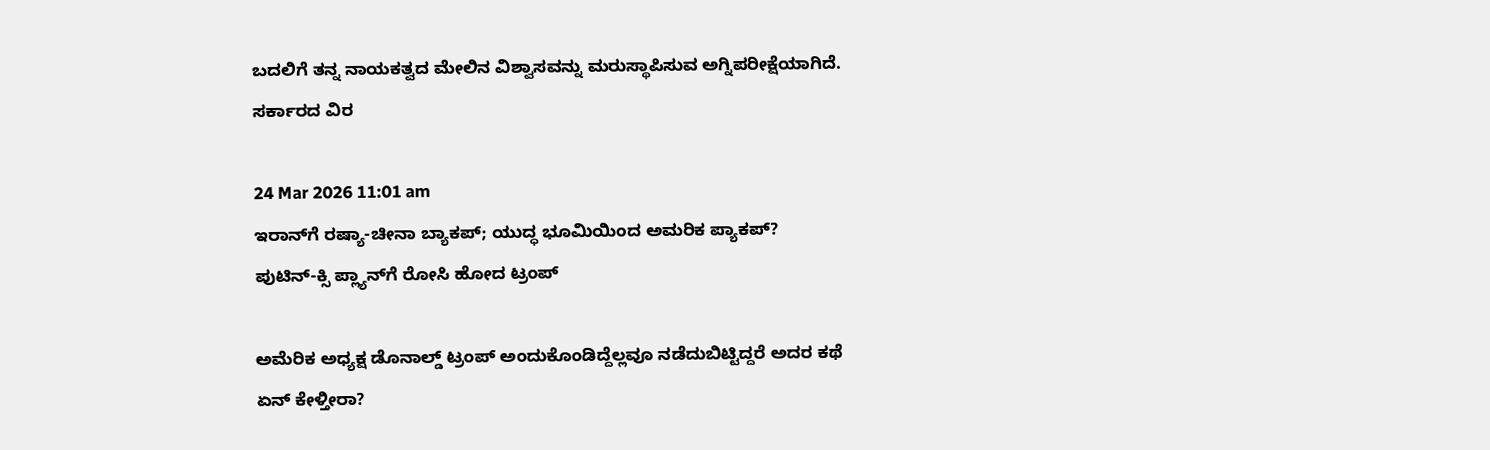ಬದಲಿಗೆ ತನ್ನ ನಾಯಕತ್ವದ ಮೇಲಿನ ವಿಶ್ವಾಸವನ್ನು ಮರುಸ್ಥಾಪಿಸುವ ಅಗ್ನಿಪರೀಕ್ಷೆಯಾಗಿದೆ. ಸರ್ಕಾರದ ವಿರ

24 Mar 2026 11:01 am
ಇರಾನ್‌ಗೆ ರಷ್ಯಾ-ಚೀನಾ ಬ್ಯಾಕಪ್‌; ಯುದ್ಧ ಭೂಮಿಯಿಂದ ಅಮರಿಕ ಪ್ಯಾಕಪ್‌? ಪುಟಿನ್‌-ಕ್ಸಿ ಪ್ಲ್ಯಾನ್‌ಗೆ ರೋಸಿ ಹೋದ ಟ್ರಂಪ್

ಅಮೆರಿಕ ಅಧ್ಯಕ್ಷ ಡೊನಾಲ್ಡ್‌ ಟ್ರಂಪ್‌ ಅಂದುಕೊಂಡಿದ್ದೆಲ್ಲವೂ ನಡೆದುಬಿಟ್ಟಿದ್ದರೆ ಅದರ ಕಥೆ ಏನ್‌ ಕೇಳ್ತೀರಾ?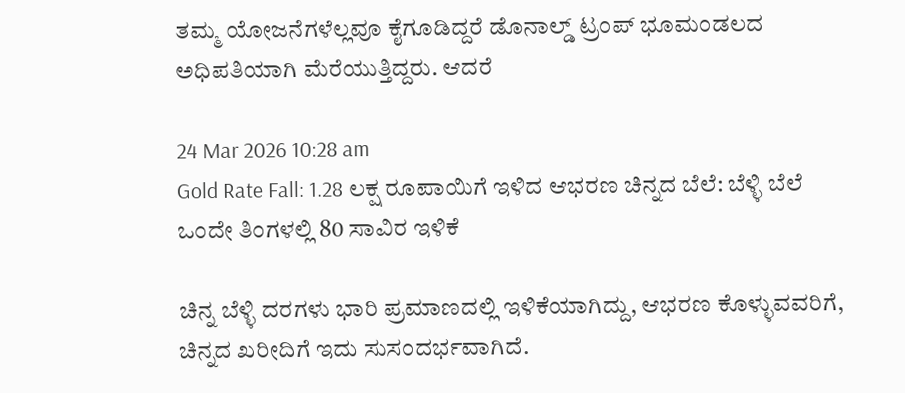ತಮ್ಮ ಯೋಜನೆಗಳೆಲ್ಲವೂ ಕೈಗೂಡಿದ್ದರೆ ಡೊನಾಲ್ಡ್‌ ಟ್ರಂಪ್ ಭೂಮಂಡಲದ ಅಧಿಪತಿಯಾಗಿ ಮೆರೆಯುತ್ತಿದ್ದರು. ಆದರೆ

24 Mar 2026 10:28 am
Gold Rate Fall: 1.28 ಲಕ್ಷ ರೂಪಾಯಿಗೆ ಇಳಿದ ಆಭರಣ ಚಿನ್ನದ ಬೆಲೆ: ಬೆಳ್ಳಿ ಬೆಲೆ ಒಂದೇ ತಿಂಗಳಲ್ಲಿ 80 ಸಾವಿರ ಇಳಿಕೆ

ಚಿನ್ನ ಬೆಳ್ಳಿ ದರಗಳು ಭಾರಿ ಪ್ರಮಾಣದಲ್ಲಿ ಇಳಿಕೆಯಾಗಿದ್ದು, ಆಭರಣ ಕೊಳ್ಳುವವರಿಗೆ, ಚಿನ್ನದ ಖರೀದಿಗೆ ಇದು ಸುಸಂದರ್ಭವಾಗಿದೆ.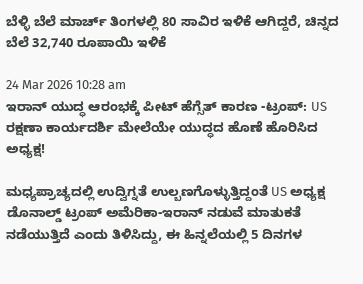ಬೆಳ್ಳಿ ಬೆಲೆ ಮಾರ್ಚ್ ತಿಂಗಳಲ್ಲಿ 80 ಸಾವಿರ ಇಳಿಕೆ ಆಗಿದ್ದರೆ, ಚಿನ್ನದ ಬೆಲೆ 32,740 ರೂಪಾಯಿ ಇಳಿಕೆ

24 Mar 2026 10:28 am
ಇರಾನ್ ಯುದ್ಧ ಆರಂಭಕ್ಕೆ ಪೀಟ್ ಹೆಗ್ಸೆತ್ ಕಾರಣ -ಟ್ರಂಪ್: US ರಕ್ಷಣಾ ಕಾರ್ಯದರ್ಶಿ ಮೇಲೆಯೇ ಯುದ್ಧದ ಹೊಣೆ ಹೊರಿಸಿದ ಅಧ್ಯಕ್ಷ!

ಮಧ್ಯಪ್ರಾಚ್ಯದಲ್ಲಿ ಉದ್ವಿಗ್ನತೆ ಉಲ್ಬಣಗೊಳ್ಳುತ್ತಿದ್ದಂತೆ US ಅಧ್ಯಕ್ಷ ಡೊನಾಲ್ಡ್‌ ಟ್ರಂಪ್‌ ಅಮೆರಿಕಾ-ಇರಾನ್‌ ನಡುವೆ ಮಾತುಕತೆ ನಡೆಯುತ್ತಿದೆ ಎಂದು ತಿಳಿಸಿದ್ದು, ಈ ಹಿನ್ನಲೆಯಲ್ಲಿ 5 ದಿನಗಳ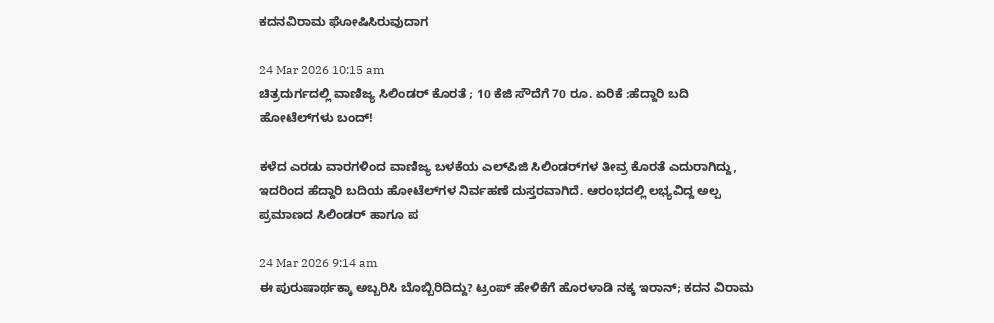ಕದನವಿರಾಮ ಘೋಷಿಸಿರುವುದಾಗ

24 Mar 2026 10:15 am
ಚಿತ್ರದುರ್ಗದಲ್ಲಿ ವಾಣಿಜ್ಯ ಸಿಲಿಂಡರ್‌ ಕೊರತೆ ; 10 ಕೆಜಿ ಸೌದೆಗೆ 70 ರೂ. ಏರಿಕೆ :ಹೆದ್ದಾರಿ ಬದಿ ಹೋಟೆಲ್‌ಗಳು ಬಂದ್‌!

ಕಳೆದ ಎರಡು ವಾರಗಳಿಂದ ವಾಣಿಜ್ಯ ಬಳಕೆಯ ಎಲ್‌ಪಿಜಿ ಸಿಲಿಂಡರ್‌ಗಳ ತೀವ್ರ ಕೊರತೆ ಎದುರಾಗಿದ್ದು, ಇದರಿಂದ ಹೆದ್ದಾರಿ ಬದಿಯ ಹೋಟೆಲ್‌ಗಳ ನಿರ್ವಹಣೆ ದುಸ್ತರವಾಗಿದೆ. ಆರಂಭದಲ್ಲಿ ಲಭ್ಯವಿದ್ದ ಅಲ್ಪ ಪ್ರಮಾಣದ ಸಿಲಿಂಡರ್‌ ಹಾಗೂ ಪ

24 Mar 2026 9:14 am
ಈ ಪುರುಷಾರ್ಥಕ್ಕಾ ಅಬ್ಬರಿಸಿ ಬೊಬ್ಬಿರಿದಿದ್ದು? ಟ್ರಂಪ್‌ ಹೇಳಿಕೆಗೆ ಹೊರಳಾಡಿ ನಕ್ಕ ಇರಾನ್‌; ಕದನ ವಿರಾಮ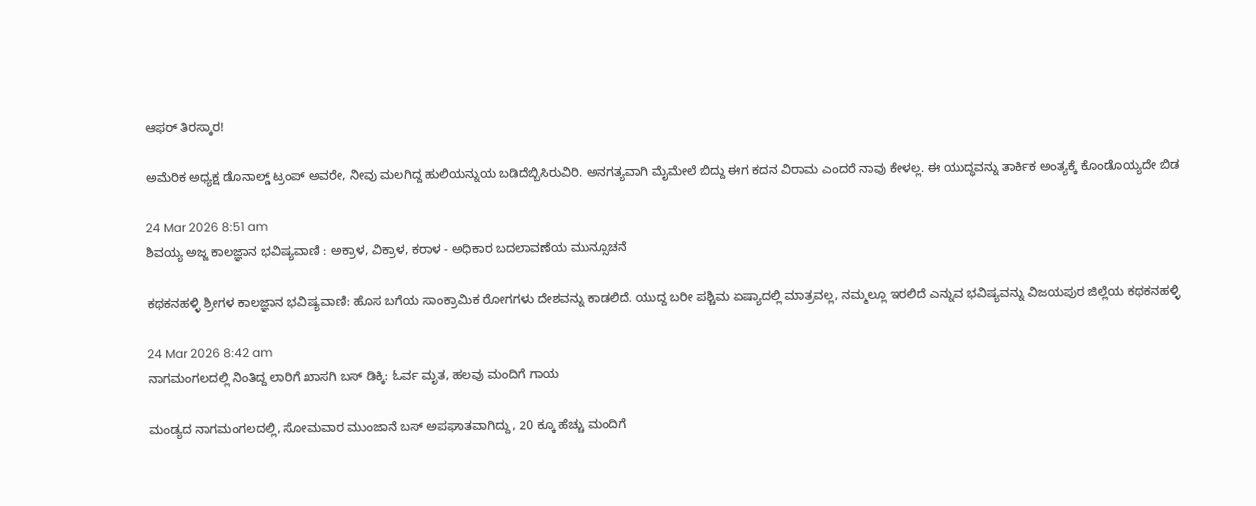ಆಫರ್‌ ತಿರಸ್ಕಾರ!

ಅಮೆರಿಕ ಅಧ್ಯಕ್ಷ ಡೊನಾಲ್ಡ್‌ ಟ್ರಂಪ್‌ ಅವರೇ, ನೀವು ಮಲಗಿದ್ದ ಹುಲಿಯನ್ನುಯ ಬಡಿದೆಬ್ಬಿಸಿರುವಿರಿ. ಅನಗತ್ಯವಾಗಿ ಮೈಮೇಲೆ ಬಿದ್ದು ಈಗ ಕದನ ವಿರಾಮ ಎಂದರೆ ನಾವು ಕೇಳಲ್ಲ. ಈ ಯುದ್ಧವನ್ನು ತಾರ್ಕಿಕ ಅಂತ್ಯಕ್ಕೆ ಕೊಂಡೊಯ್ಯದೇ ಬಿಡ

24 Mar 2026 8:51 am
ಶಿವಯ್ಯ ಅಜ್ಜ ಕಾಲಜ್ಞಾನ ಭವಿಷ್ಯವಾಣಿ : ಅಕ್ರಾಳ, ವಿಕ್ರಾಳ, ಕರಾಳ - ಅಧಿಕಾರ ಬದಲಾವಣೆಯ ಮುನ್ಸೂಚನೆ

ಕಥಕನಹಳ್ಳಿ ಶ್ರೀಗಳ ಕಾಲಜ್ಞಾನ ಭವಿಷ್ಯವಾಣಿ: ಹೊಸ ಬಗೆಯ ಸಾಂಕ್ರಾಮಿಕ ರೋಗಗಳು ದೇಶವನ್ನು ಕಾಡಲಿದೆ. ಯುದ್ದ ಬರೀ ಪಶ್ಚಿಮ ಏಷ್ಯಾದಲ್ಲಿ ಮಾತ್ರವಲ್ಲ, ನಮ್ಮಲ್ಲೂ ಇರಲಿದೆ ಎನ್ನುವ ಭವಿಷ್ಯವನ್ನು ವಿಜಯಪುರ ಜಿಲ್ಲೆಯ ಕಥಕನಹಳ್ಳಿ

24 Mar 2026 8:42 am
ನಾಗಮಂಗಲದಲ್ಲಿ ನಿಂತಿದ್ದ ಲಾರಿಗೆ ಖಾಸಗಿ ಬಸ್‌ ಡಿಕ್ಕಿ: ಓರ್ವ ಮೃತ, ಹಲವು ಮಂದಿಗೆ ಗಾಯ

ಮಂಡ್ಯದ ನಾಗಮಂಗಲದಲ್ಲಿ, ಸೋಮವಾರ ಮುಂಜಾನೆ ಬಸ್‌ ಅಪಘಾತವಾಗಿದ್ದು, 20 ಕ್ಕೂ ಹೆಚ್ಚು ಮಂದಿಗೆ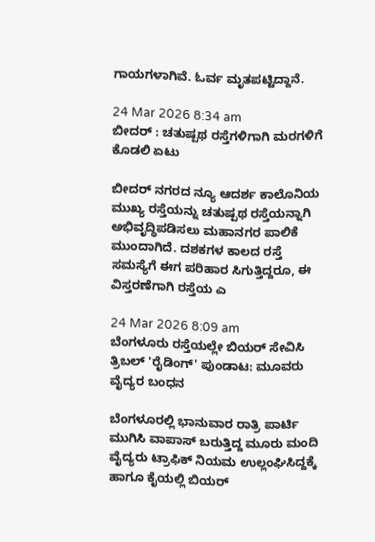ಗಾಯಗಳಾಗಿವೆ. ಓರ್ವ ಮೃತಪಟ್ಟಿದ್ದಾನೆ.

24 Mar 2026 8:34 am
ಬೀದರ್ : ಚತುಷ್ಪಥ ರಸ್ತೆಗಳಿಗಾಗಿ ಮರಗಳಿಗೆ ಕೊಡಲಿ ಏಟು

ಬೀದರ್ ನಗರದ ನ್ಯೂ ಆದರ್ಶ ಕಾಲೊನಿಯ ಮುಖ್ಯ ರಸ್ತೆಯನ್ನು ಚತುಷ್ಪಥ ರಸ್ತೆಯನ್ನಾಗಿ ಅಭಿವೃದ್ಧಿಪಡಿಸಲು ಮಹಾನಗರ ಪಾಲಿಕೆ ಮುಂದಾಗಿದೆ. ದಶಕಗಳ ಕಾಲದ ರಸ್ತೆ ಸಮಸ್ಯೆಗೆ ಈಗ ಪರಿಹಾರ ಸಿಗುತ್ತಿದ್ದರೂ, ಈ ವಿಸ್ತರಣೆಗಾಗಿ ರಸ್ತೆಯ ಎ

24 Mar 2026 8:09 am
ಬೆಂಗಳೂರು ರಸ್ತೆಯಲ್ಲೇ ಬಿಯರ್‌ ಸೇವಿಸಿ ತ್ರಿಬಲ್‌ 'ರೈಡಿಂಗ್‌' ಪುಂಡಾಟ: ಮೂವರು ವೈದ್ಯರ ಬಂಧನ

ಬೆಂಗಳೂರಲ್ಲಿ ಭಾನುವಾರ ರಾತ್ರಿ ಪಾರ್ಟಿ ಮುಗಿಸಿ ವಾಪಾಸ್ ಬರುತ್ತಿದ್ದ ಮೂರು ಮಂದಿ ವೈದ್ಯರು ಟ್ರಾಫಿಕ್ ನಿಯಮ ಉಲ್ಲಂಘಿಸಿದ್ದಕ್ಕೆ ಹಾಗೂ ಕೈಯಲ್ಲಿ ಬಿಯರ್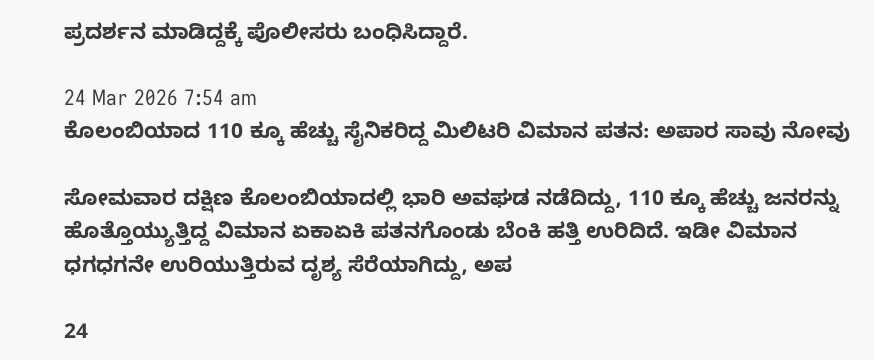ಪ್ರದರ್ಶನ ಮಾಡಿದ್ದಕ್ಕೆ ಪೊಲೀಸರು ಬಂಧಿಸಿದ್ದಾರೆ.

24 Mar 2026 7:54 am
ಕೊಲಂಬಿಯಾದ 110 ಕ್ಕೂ ಹೆಚ್ಚು ಸೈನಿಕರಿದ್ದ ಮಿಲಿಟರಿ ವಿಮಾನ ಪತನ: ಅಪಾರ ಸಾವು ನೋವು

ಸೋಮವಾರ ದಕ್ಷಿಣ ಕೊಲಂಬಿಯಾದಲ್ಲಿ ಭಾರಿ ಅವಘಡ ನಡೆದಿದ್ದು, 110 ಕ್ಕೂ ಹೆಚ್ಚು ಜನರನ್ನು ಹೊತ್ತೊಯ್ಯುತ್ತಿದ್ದ ವಿಮಾನ ಏಕಾಏಕಿ ಪತನಗೊಂಡು ಬೆಂಕಿ ಹತ್ತಿ ಉರಿದಿದೆ. ಇಡೀ ವಿಮಾನ ಧಗಧಗನೇ ಉರಿಯುತ್ತಿರುವ ದೃಶ್ಯ ಸೆರೆಯಾಗಿದ್ದು, ಅಪ

24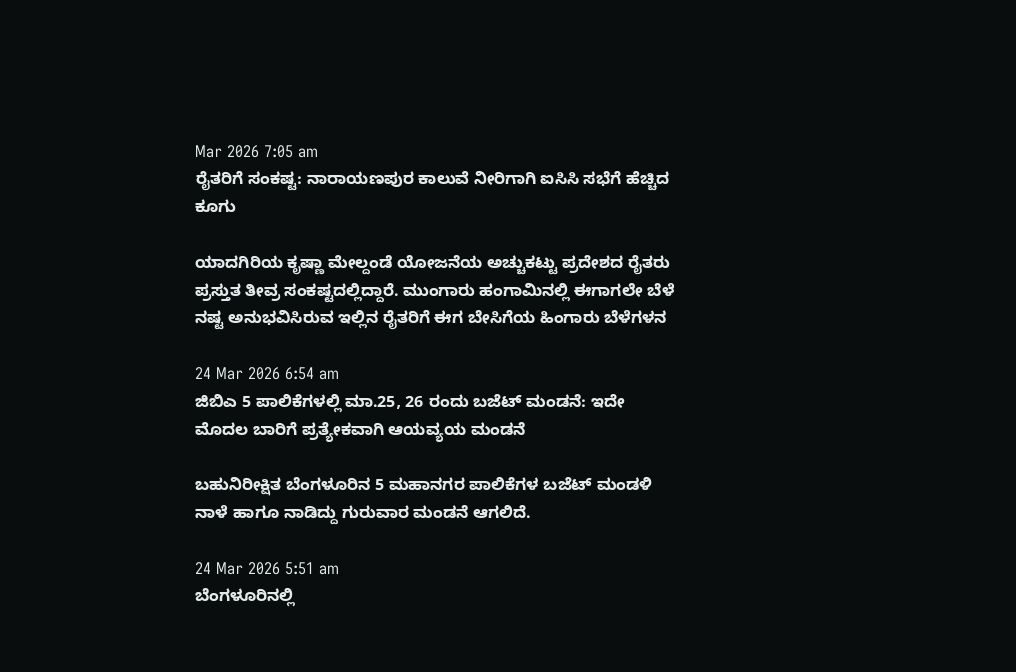Mar 2026 7:05 am
ರೈತರಿಗೆ ಸಂಕಷ್ಟ: ನಾರಾಯಣಪುರ ಕಾಲುವೆ ನೀರಿಗಾಗಿ ಐಸಿಸಿ ಸಭೆಗೆ ಹೆಚ್ಚಿದ ಕೂಗು

ಯಾದಗಿರಿಯ ಕೃಷ್ಣಾ ಮೇಲ್ದಂಡೆ ಯೋಜನೆಯ ಅಚ್ಚುಕಟ್ಟು ಪ್ರದೇಶದ ರೈತರು ಪ್ರಸ್ತುತ ತೀವ್ರ ಸಂಕಷ್ಟದಲ್ಲಿದ್ದಾರೆ. ಮುಂಗಾರು ಹಂಗಾಮಿನಲ್ಲಿ ಈಗಾಗಲೇ ಬೆಳೆ ನಷ್ಟ ಅನುಭವಿಸಿರುವ ಇಲ್ಲಿನ ರೈತರಿಗೆ ಈಗ ಬೇಸಿಗೆಯ ಹಿಂಗಾರು ಬೆಳೆಗಳನ

24 Mar 2026 6:54 am
ಜಿಬಿಎ 5 ಪಾಲಿಕೆಗಳಲ್ಲಿ ಮಾ.25, 26 ರಂದು ಬಜೆಟ್‌ ಮಂಡನೆ: ಇದೇ ಮೊದಲ ಬಾರಿಗೆ ಪ್ರತ್ಯೇಕವಾಗಿ ಆಯವ್ಯಯ ಮಂಡನೆ

ಬಹುನಿರೀಕ್ಷಿತ ಬೆಂಗಳೂರಿನ 5 ಮಹಾನಗರ ಪಾಲಿಕೆಗಳ ಬಜೆಟ್ ಮಂಡಳಿ ನಾಳೆ ಹಾಗೂ ನಾಡಿದ್ದು ಗುರುವಾರ ಮಂಡನೆ ಆಗಲಿದೆ.

24 Mar 2026 5:51 am
ಬೆಂಗಳೂರಿನಲ್ಲಿ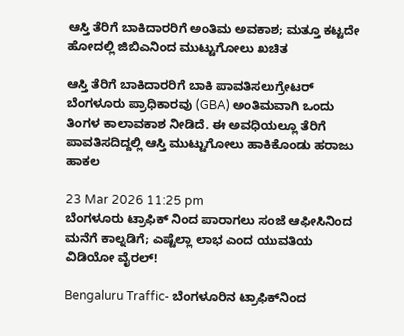ಆಸ್ತಿ ತೆರಿಗೆ ಬಾಕಿದಾರರಿಗೆ ಅಂತಿಮ ಅವಕಾಶ; ಮತ್ತೂ ಕಟ್ಟದೇ ಹೋದಲ್ಲಿ ಜಿಬಿಎನಿಂದ ಮುಟ್ಟುಗೋಲು ಖಚಿತ

ಆಸ್ತಿ ತೆರಿಗೆ ಬಾಕಿದಾರರಿಗೆ ಬಾಕಿ ಪಾವತಿಸಲುಗ್ರೇಟರ್‌ ಬೆಂಗಳೂರು ಪ್ರಾಧಿಕಾರವು (GBA) ಅಂತಿಮವಾಗಿ ಒಂದು ತಿಂಗಳ ಕಾಲಾವಕಾಶ ನೀಡಿದೆ. ಈ ಅವಧಿಯಲ್ಲೂ ತೆರಿಗೆ ಪಾವತಿಸದಿದ್ದಲ್ಲಿ ಆಸ್ತಿ ಮುಟ್ಟುಗೋಲು ಹಾಕಿಕೊಂಡು ಹರಾಜು ಹಾಕಲ

23 Mar 2026 11:25 pm
ಬೆಂಗಳೂರು ಟ್ರಾಫಿಕ್ ನಿಂದ ಪಾರಾಗಲು ಸಂಜೆ ಆಫೀಸಿನಿಂದ ಮನೆಗೆ ಕಾಲ್ನಡಿಗೆ; ಎಷ್ಟೆಲ್ಲಾ ಲಾಭ ಎಂದ ಯುವತಿಯ ವಿಡಿಯೋ ವೈರಲ್!

Bengaluru Traffic- ಬೆಂಗಳೂರಿನ ಟ್ರಾಫಿಕ್‌ನಿಂದ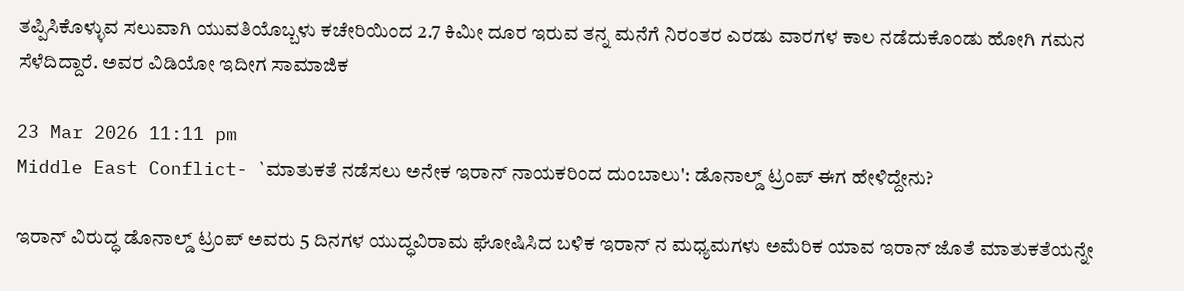ತಪ್ಪಿಸಿಕೊಳ್ಳುವ ಸಲುವಾಗಿ ಯುವತಿಯೊಬ್ಬಳು ಕಚೇರಿಯಿಂದ 2.7 ಕಿಮೀ ದೂರ ಇರುವ ತನ್ನ ಮನೆಗೆ ನಿರಂತರ ಎರಡು ವಾರಗಳ ಕಾಲ ನಡೆದುಕೊಂಡು ಹೋಗಿ ಗಮನ ಸೆಳೆದಿದ್ದಾರೆ. ಅವರ ವಿಡಿಯೋ ಇದೀಗ ಸಾಮಾಜಿಕ

23 Mar 2026 11:11 pm
Middle East Conflict- `ಮಾತುಕತೆ ನಡೆಸಲು ಅನೇಕ ಇರಾನ್ ನಾಯಕರಿಂದ ದುಂಬಾಲು': ಡೊನಾಲ್ಡ್ ಟ್ರಂಪ್ ಈಗ ಹೇಳಿದ್ದೇನು?

ಇರಾನ್ ವಿರುದ್ಧ ಡೊನಾಲ್ಡ್ ಟ್ರಂಪ್ ಅವರು 5 ದಿನಗಳ ಯುದ್ಧವಿರಾಮ ಘೋಷಿಸಿದ ಬಳಿಕ ಇರಾನ್ ನ ಮಧ್ಯಮಗಳು ಅಮೆರಿಕ ಯಾವ ಇರಾನ್ ಜೊತೆ ಮಾತುಕತೆಯನ್ನೇ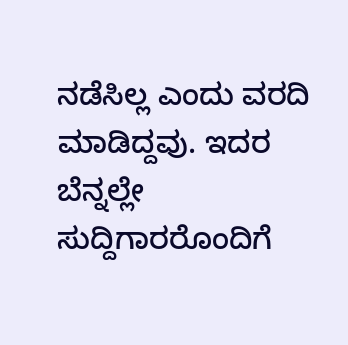ನಡೆಸಿಲ್ಲ ಎಂದು ವರದಿ ಮಾಡಿದ್ದವು. ಇದರ ಬೆನ್ನಲ್ಲೇ ಸುದ್ದಿಗಾರರೊಂದಿಗೆ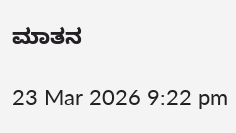ಮಾತನ

23 Mar 2026 9:22 pm